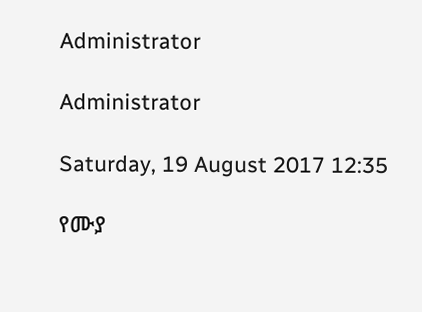Administrator

Administrator

Saturday, 19 August 2017 12:35

የሙያ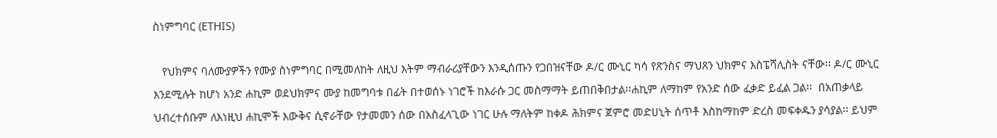ስነምግባር (ETHIS)

   የህክምና ባለሙያዎችን የሙያ ስነምግባር በሚመለከት ለዚህ እትም ማብራሪያቸውን እንዲሰጡን የጋበዝናቸው ዶ/ር ሙኒር ካሳ የጽንስና ማህጸን ህክምና እስፔሻሊስት ናቸው፡፡ ዶ/ር ሙኒር እንደሚሉት ከሆነ አንድ ሐኪም ወደህክምና ሙያ ከመግባቱ በፊት በተወሰኑ ነገሮች ከእራሱ ጋር መስማማት ይጠበቅበታል፡፡ሐኪም ለማከም የአንድ ሰው ፈቃድ ይፈል ጋል፡፡  በአጠቃላይ ህብረተሰቡም ለእነዚህ ሐኪሞች እውቅና ሲኖራቸው የታመመን ሰው በአስፈላጊው ነገር ሁሉ ማለትም ከቀዶ ሕክምና ጀምሮ መድሀኒት ሰጥቶ እስከማከም ድረስ መፍቀዱን ያሳያል፡፡ ይህም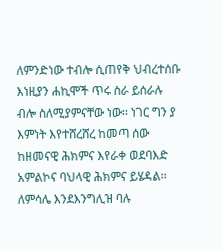ለምንድነው ተብሎ ሲጠየቅ ህብረተሰቡ እነዚያን ሐኪሞች ጥሩ ስራ ይሰራሉ ብሎ ስለሚያምናቸው ነው፡፡ ነገር ግን ያ እምነት እየተሸረሸረ ከመጣ ሰው ከዘመናዊ ሕክምና እየራቀ ወደባእድ አምልኮና ባህላዊ ሕክምና ይሄዳል፡፡ ለምሳሌ እንደእንግሊዝ ባሉ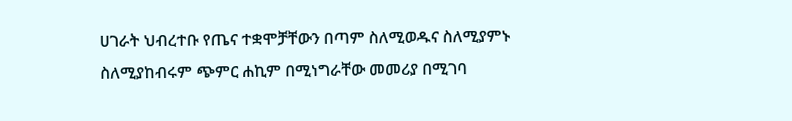ሀገራት ህብረተቡ የጤና ተቋሞቻቸውን በጣም ስለሚወዱና ስለሚያምኑ ስለሚያከብሩም ጭምር ሐኪም በሚነግራቸው መመሪያ በሚገባ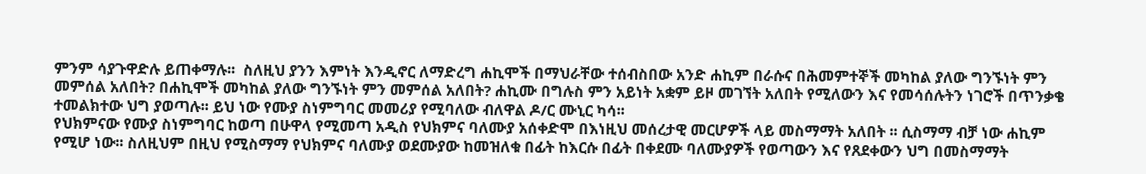ምንም ሳያጉዋድሉ ይጠቀማሉ፡፡  ስለዚህ ያንን እምነት እንዲኖር ለማድረግ ሐኪሞች በማህራቸው ተሰብስበው አንድ ሐኪም በራሱና በሕመምተኞች መካከል ያለው ግንኙነት ምን መምሰል አለበት? በሐኪሞች መካከል ያለው ግንኙነት ምን መምሰል አለበት? ሐኪሙ በግሉስ ምን አይነት አቋም ይዞ መገኘት አለበት የሚለውን እና የመሳሰሉትን ነገሮች በጥንቃቄ ተመልክተው ህግ ያወጣሉ፡፡ ይህ ነው የሙያ ስነምግባር መመሪያ የሚባለው ብለዋል ዶ/ር ሙኒር ካሳ፡፡
የህክምናው የሙያ ስነምግባር ከወጣ በሁዋላ የሚመጣ አዲስ የህክምና ባለሙያ አሰቀድሞ በእነዚህ መሰረታዊ መርሆዎች ላይ መስማማት አለበት ፡፡ ሲስማማ ብቻ ነው ሐኪም የሚሆ ነው፡፡ ስለዚህም በዚህ የሚስማማ የህክምና ባለሙያ ወደሙያው ከመዝለቁ በፊት ከእርሱ በፊት በቀደሙ ባለሙያዎች የወጣውን እና የጸደቀውን ህግ በመስማማት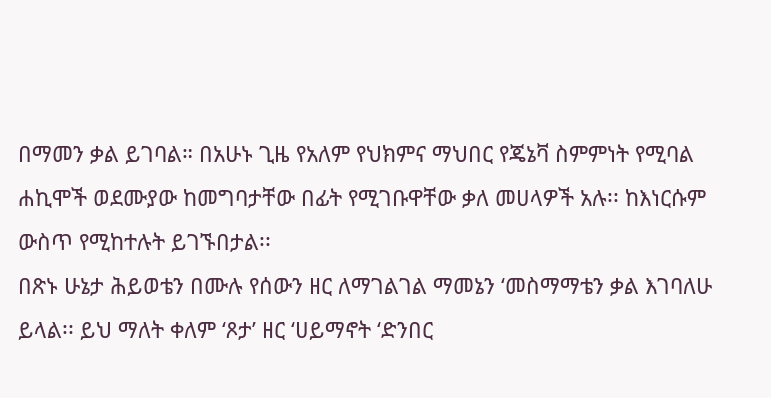በማመን ቃል ይገባል። በአሁኑ ጊዜ የአለም የህክምና ማህበር የጄኔቫ ስምምነት የሚባል ሐኪሞች ወደሙያው ከመግባታቸው በፊት የሚገቡዋቸው ቃለ መሀላዎች አሉ፡፡ ከእነርሱም ውስጥ የሚከተሉት ይገኙበታል፡፡
በጽኑ ሁኔታ ሕይወቴን በሙሉ የሰውን ዘር ለማገልገል ማመኔን ‘መስማማቴን ቃል እገባለሁ ይላል፡፡ ይህ ማለት ቀለም ‘ጾታ’ ዘር ‘ሀይማኖት ‘ድንበር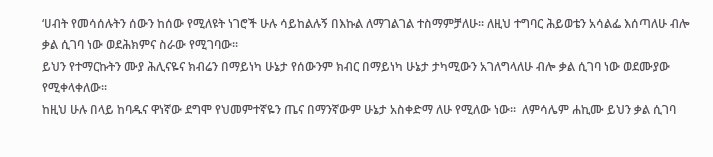‘ሀብት የመሳሰሉትን ሰውን ከሰው የሚለዩት ነገሮች ሁሉ ሳይከልሉኝ በእኩል ለማገልገል ተስማምቻለሁ፡፡ ለዚህ ተግባር ሕይወቴን አሳልፌ እሰጣለሁ ብሎ ቃል ሲገባ ነው ወደሕክምና ስራው የሚገባው፡፡
ይህን የተማርኩትን ሙያ ሕሊናዬና ክብሬን በማይነካ ሁኔታ የሰውንም ክብር በማይነካ ሁኔታ ታካሚውን አገለግላለሁ ብሎ ቃል ሲገባ ነው ወደሙያው የሚቀላቀለው፡፡
ከዚህ ሁሉ በላይ ከባዱና ዋነኛው ደግሞ የህመምተኛዬን ጤና በማንኛውም ሁኔታ አስቀድማ ለሁ የሚለው ነው፡፡  ለምሳሌም ሐኪሙ ይህን ቃል ሲገባ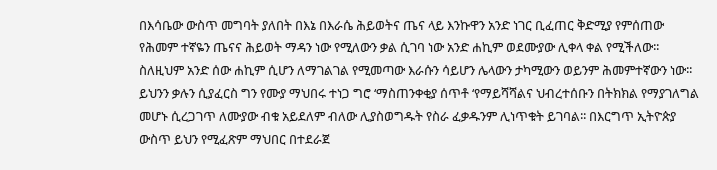በእሳቤው ውስጥ መግባት ያለበት በእኔ በእራሴ ሕይወትና ጤና ላይ እንኩዋን አንድ ነገር ቢፈጠር ቅድሚያ የምሰጠው የሕመም ተኛዬን ጤናና ሕይወት ማዳን ነው የሚለውን ቃል ሲገባ ነው አንድ ሐኪም ወደሙያው ሊቀላ ቀል የሚችለው፡፡ ስለዚህም አንድ ሰው ሐኪም ሲሆን ለማገልገል የሚመጣው እራሱን ሳይሆን ሌላውን ታካሚውን ወይንም ሕመምተኛውን ነው፡፡ ይህንን ቃሉን ሲያፈርስ ግን የሙያ ማህበሩ ተነጋ ግሮ ‘ማስጠንቀቂያ ሰጥቶ ‘የማይሻሻልና ህብረተሰቡን በትክክል የማያገለግል መሆኑ ሲረጋገጥ ለሙያው ብቁ አይደለም ብለው ሊያስወግዱት የስራ ፈቃዱንም ሊነጥቁት ይገባል፡፡ በእርግጥ ኢትዮጵያ ውስጥ ይህን የሚፈጽም ማህበር በተደራጀ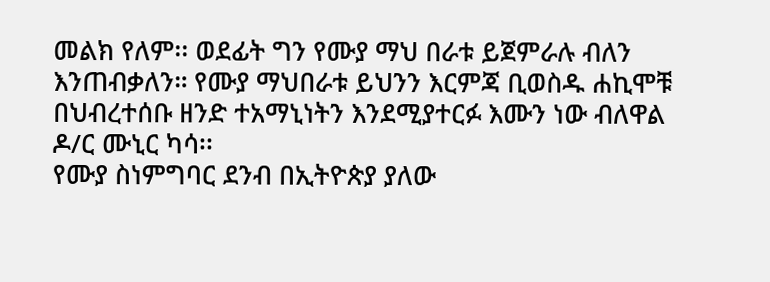መልክ የለም፡፡ ወደፊት ግን የሙያ ማህ በራቱ ይጀምራሉ ብለን እንጠብቃለን። የሙያ ማህበራቱ ይህንን እርምጃ ቢወስዱ ሐኪሞቹ በህብረተሰቡ ዘንድ ተአማኒነትን እንደሚያተርፉ እሙን ነው ብለዋል ዶ/ር ሙኒር ካሳ፡፡
የሙያ ስነምግባር ደንብ በኢትዮጵያ ያለው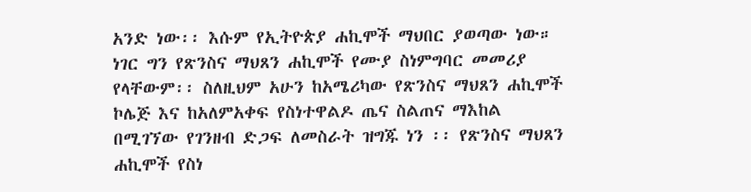አንድ ነው፡፡ እሱም የኢትዮጵያ ሐኪሞች ማህበር ያወጣው ነው። ነገር ግን የጽንስና ማህጸን ሐኪሞች የሙያ ስነምግባር መመሪያ የላቸውም፡፡ ስለዚህም አሁን ከአሜሪካው የጽንስና ማህጸን ሐኪሞች ኮሌጅ እና ከአለምአቀፍ የስነተዋልዶ ጤና ስልጠና ማእከል በሚገኘው የገንዘብ ድጋፍ ለመስራት ዝግጁ ነን ፡፡ የጽንስና ማህጸን ሐኪሞች የስነ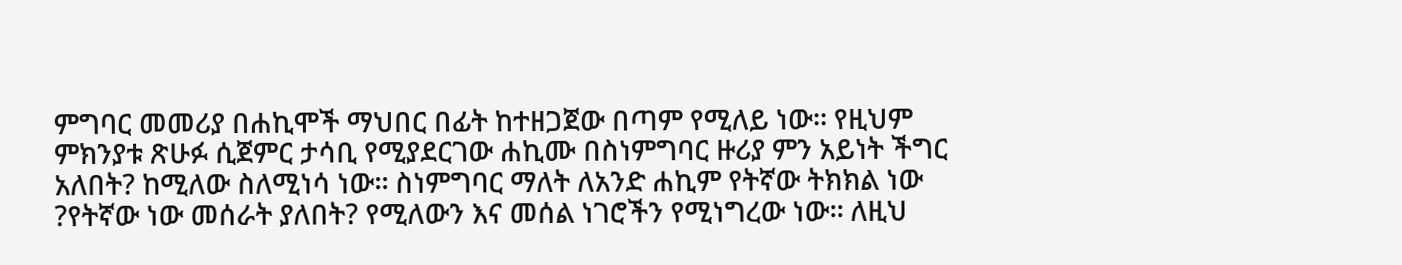ምግባር መመሪያ በሐኪሞች ማህበር በፊት ከተዘጋጀው በጣም የሚለይ ነው፡፡ የዚህም ምክንያቱ ጽሁፉ ሲጀምር ታሳቢ የሚያደርገው ሐኪሙ በስነምግባር ዙሪያ ምን አይነት ችግር አለበት? ከሚለው ስለሚነሳ ነው፡፡ ስነምግባር ማለት ለአንድ ሐኪም የትኛው ትክክል ነው ?የትኛው ነው መሰራት ያለበት? የሚለውን እና መሰል ነገሮችን የሚነግረው ነው፡፡ ለዚህ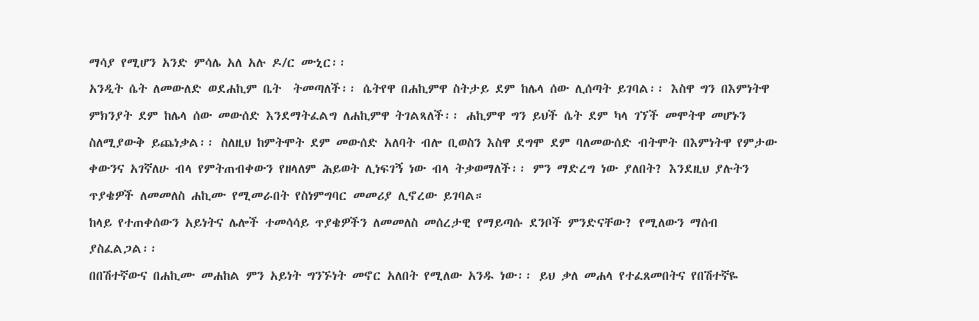ማሳያ የሚሆን አንድ ምሳሌ አለ አሉ ዶ/ር ሙኒር፡፡
አንዲት ሴት ለመውለድ ወደሐኪም ቤት  ትመጣለች፡፡ ሴትየዋ በሐኪምዋ ስትታይ ደም ከሌላ ሰው ሊሰጣት ይገባል፡፡ እስዋ ግን በእምነትዋ ምክንያት ደም ከሌላ ሰው መውሰድ እንደማትፈልግ ለሐኪምዋ ትገልጻለች፡፡ ሐኪምዋ ግን ይህች ሴት ደም ካላ ገኘች መሞትዋ መሆኑን ስለሚያውቅ ይጨነቃል፡፡ ስለዚህ ከምትሞት ደም መውሰድ አለባት ብሎ ቢወስን እስዋ ደግሞ ደም ባለመውሰድ ብትሞት በእምነትዋ የምታው ቀውንና አገኛለሁ ብላ የምትጠብቀውን የዘላለም ሕይወት ሊነፍገኝ ነው ብላ ትቃወማለች፡፡ ምን ማድረግ ነው ያለበት? እንደዚህ ያሉትን ጥያቄዎች ለመመለስ ሐኪሙ የሚመራበት የስነምግባር መመሪያ ሊኖረው ይገባል።
ከላይ የተጠቀሰውን አይነትና ሌሎች ተመሳሳይ ጥያቄዎችን ለመመለስ መሰረታዊ የማይጣሱ ደንቦች ምንድናቸው? የሚለውን ማሰብ ያስፈልጋል፡፡
በበሽተኛውና በሐኪሙ መሐከል ምን አይነት ግንኙነት መኖር አለበት የሚለው አንዱ ነው፡፡ ይህ ቃለ መሐላ የተፈጸመበትና የበሽተኛዬ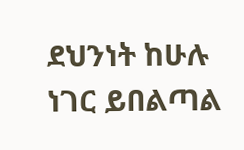ደህንነት ከሁሉ ነገር ይበልጣል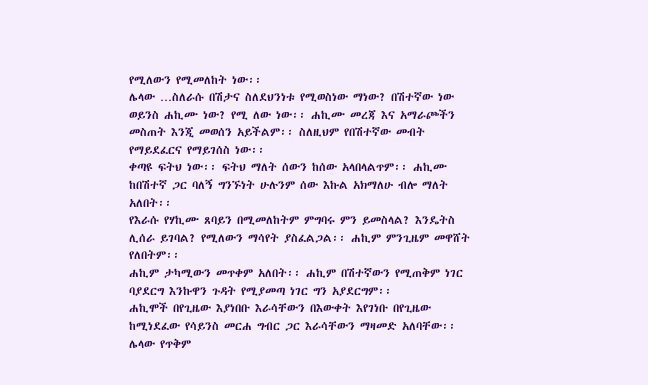የሚለውን የሚመለከት ነው፡፡
ሌላው …ስለራሱ በሽታና ስለደህንነቱ የሚወስነው ማነው? በሽተኛው ነው ወይንስ ሐኪሙ ነው? የሚ ለው ነው፡፡ ሐኪሙ መረጃ እና አማራጮችን መስጠት እንጂ መወሰን አይችልም፡፡ ስለዚህም የበሽተኛው መብት የማይደፈርና የማይገሰስ ነው፡፡
ቀጣዩ ፍትህ ነው፡፡ ፍትህ ማለት ሰውን ከሰው አላበላልጥም፡፡ ሐኪሙ ከበሽተኛ ጋር ባለኝ ግንኙነት ሁሉንም ሰው እኩል አክማለሁ ብሎ ማለት አለበት፡፡
የእራሱ የሃኪሙ ጸባይን በሚመለከትም ምግባሩ ምን ይመስላል? እንዴትስ ሊሰራ ይገባል? የሚለውን ማሳየት ያስፈልጋል፡፡ ሐኪም ምንጊዜም መዋሸት የለበትም፡፡
ሐኪም ታካሚውን መጥቀም አለበት፡፡ ሐኪም በሽተኛውን የሚጠቅም ነገር ባያደርግ እንኩዋን ጉዳት የሚያመጣ ነገር ግን አያደርግም፡፡
ሐኪሞች በየጊዜው እያነበቡ እራሳቸውን በእውቀት እየገነቡ በየጊዜው ከሚነደፈው የሳይንስ መርሐ ግብር ጋር እራሳቸውን ማዛመድ አለባቸው፡፡
ሌላው የጥቅም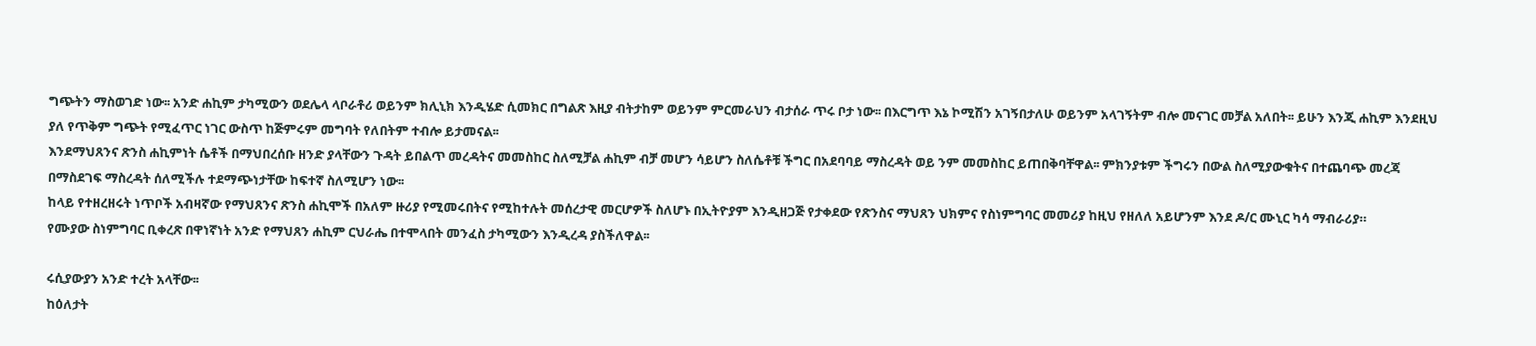ግጭትን ማስወገድ ነው፡፡ አንድ ሐኪም ታካሚውን ወደሌላ ላቦራቶሪ ወይንም ክሊኒክ እንዲሄድ ሲመክር በግልጽ እዚያ ብትታከም ወይንም ምርመራህን ብታሰራ ጥሩ ቦታ ነው፡፡ በእርግጥ እኔ ኮሚሽን አገኝበታለሁ ወይንም አላገኝትም ብሎ መናገር መቻል አለበት፡፡ ይሁን እንጂ ሐኪም እንደዚህ ያለ የጥቅም ግጭት የሚፈጥር ነገር ውስጥ ከጅምሩም መግባት የለበትም ተብሎ ይታመናል፡፡
እንደማህጸንና ጽንስ ሐኪምነት ሴቶች በማህበረሰቡ ዘንድ ያላቸውን ጉዳት ይበልጥ መረዳትና መመስከር ስለሚቻል ሐኪም ብቻ መሆን ሳይሆን ስለሴቶቹ ችግር በአደባባይ ማስረዳት ወይ ንም መመስከር ይጠበቅባቸዋል፡፡ ምክንያቱም ችግሩን በውል ስለሚያውቁትና በተጨባጭ መረጃ በማስደገፍ ማስረዳት ሰለሚችሉ ተደማጭነታቸው ከፍተኛ ስለሚሆን ነው፡፡
ከላይ የተዘረዘሩት ነጥቦች አብዛኛው የማህጸንና ጽንስ ሐኪሞች በአለም ዙሪያ የሚመሩበትና የሚከተሉት መሰረታዊ መርሆዎች ስለሆኑ በኢትዮያም እንዲዘጋጅ የታቀደው የጽንስና ማህጸን ህክምና የስነምግባር መመሪያ ከዚህ የዘለለ አይሆንም እንደ ዶ/ር ሙኒር ካሳ ማብራሪያ።
የሙያው ስነምግባር ቢቀረጽ በዋነኛነት አንድ የማህጸን ሐኪም ርህራሔ በተሞላበት መንፈስ ታካሚውን እንዲረዳ ያስችለዋል፡፡

ሩሲያውያን አንድ ተረት አላቸው፡፡
ከዕለታት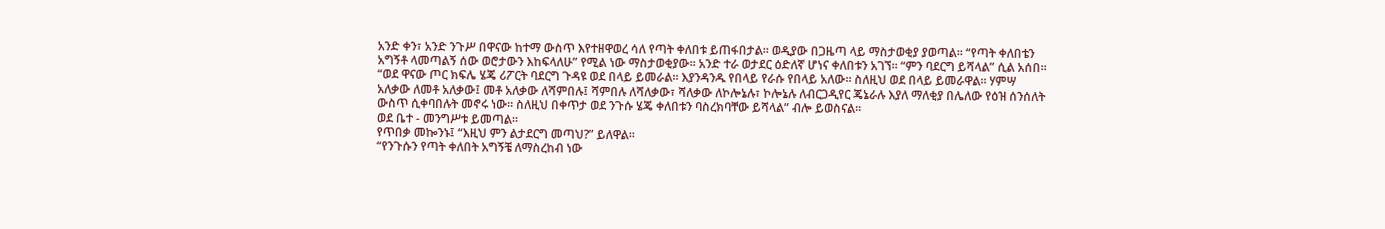አንድ ቀን፣ አንድ ንጉሥ በዋናው ከተማ ውስጥ እየተዘዋወረ ሳለ የጣት ቀለበቱ ይጠፋበታል፡፡ ወዲያው በጋዜጣ ላይ ማስታወቂያ ያወጣል፡፡ “የጣት ቀለበቴን አግኝቶ ላመጣልኝ ሰው ወሮታውን እከፍላለሁ” የሚል ነው ማስታወቂያው፡፡ አንድ ተራ ወታደር ዕድለኛ ሆነና ቀለበቱን አገኘ፡፡ “ምን ባደርግ ይሻላል” ሲል አሰበ፡፡ “ወደ ዋናው ጦር ክፍሌ ሄጄ ሪፖርት ባደርግ ጉዳዩ ወደ በላይ ይመራል፡፡ እያንዳንዱ የበላይ የራሱ የበላይ አለው፡፡ ስለዚህ ወደ በላይ ይመራዋል፡፡ ሃምሣ አለቃው ለመቶ አለቃው፤ መቶ አለቃው ለሻምበሉ፤ ሻምበሉ ለሻለቃው፣ ሻለቃው ለኮሎኔሉ፣ ኮሎኔሉ ለብርጋዲየር ጄኔራሉ እያለ ማለቂያ በሌለው የዕዝ ሰንሰለት ውስጥ ሲቀባበሉት መኖሩ ነው፡፡ ስለዚህ በቀጥታ ወደ ንጉሱ ሄጄ ቀለበቱን ባስረክባቸው ይሻላል” ብሎ ይወስናል፡፡
ወደ ቤተ - መንግሥቱ ይመጣል፡፡
የጥበቃ መኰንኑ፤ “እዚህ ምን ልታደርግ መጣህ?” ይለዋል፡፡
“የንጉሱን የጣት ቀለበት አግኝቼ ለማስረከብ ነው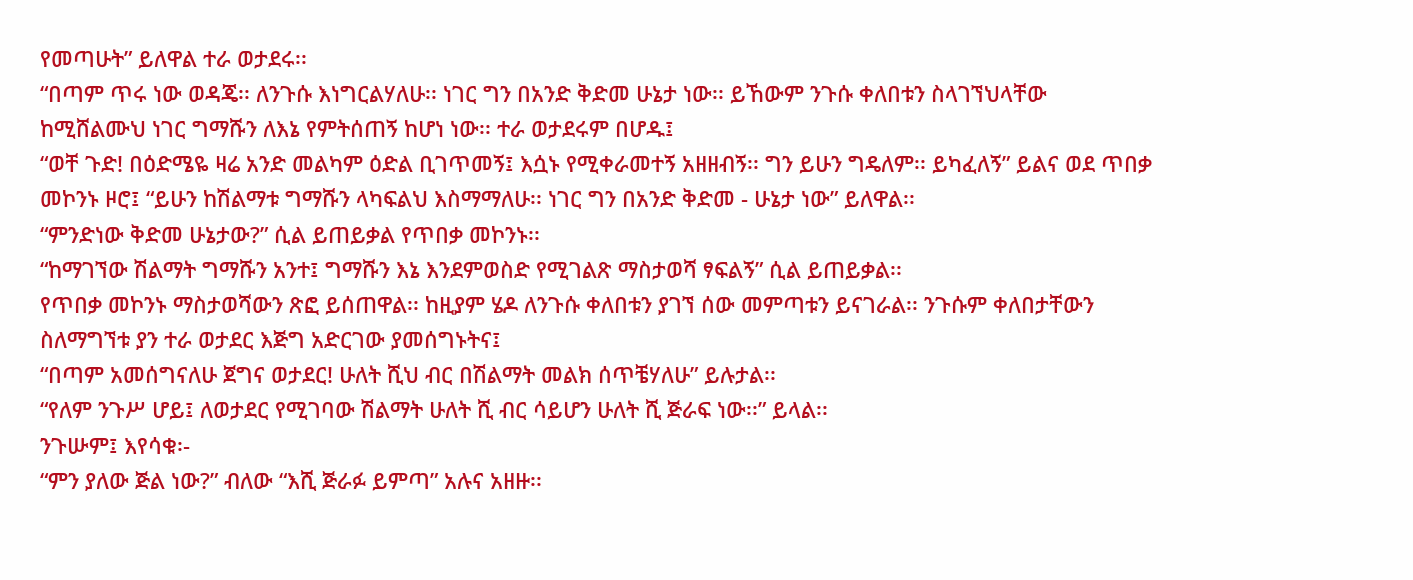የመጣሁት” ይለዋል ተራ ወታደሩ፡፡
“በጣም ጥሩ ነው ወዳጄ፡፡ ለንጉሱ እነግርልሃለሁ፡፡ ነገር ግን በአንድ ቅድመ ሁኔታ ነው፡፡ ይኸውም ንጉሱ ቀለበቱን ስላገኘህላቸው ከሚሸልሙህ ነገር ግማሹን ለእኔ የምትሰጠኝ ከሆነ ነው፡፡ ተራ ወታደሩም በሆዱ፤
“ወቸ ጉድ! በዕድሜዬ ዛሬ አንድ መልካም ዕድል ቢገጥመኝ፤ እሷኑ የሚቀራመተኝ አዘዘብኝ፡፡ ግን ይሁን ግዴለም፡፡ ይካፈለኝ” ይልና ወደ ጥበቃ መኮንኑ ዞሮ፤ “ይሁን ከሽልማቱ ግማሹን ላካፍልህ እስማማለሁ፡፡ ነገር ግን በአንድ ቅድመ - ሁኔታ ነው” ይለዋል፡፡
“ምንድነው ቅድመ ሁኔታው?” ሲል ይጠይቃል የጥበቃ መኮንኑ፡፡
“ከማገኘው ሽልማት ግማሹን አንተ፤ ግማሹን እኔ እንደምወስድ የሚገልጽ ማስታወሻ ፃፍልኝ” ሲል ይጠይቃል፡፡
የጥበቃ መኮንኑ ማስታወሻውን ጽፎ ይሰጠዋል፡፡ ከዚያም ሄዶ ለንጉሱ ቀለበቱን ያገኘ ሰው መምጣቱን ይናገራል፡፡ ንጉሱም ቀለበታቸውን ስለማግኘቱ ያን ተራ ወታደር እጅግ አድርገው ያመሰግኑትና፤
“በጣም አመሰግናለሁ ጀግና ወታደር! ሁለት ሺህ ብር በሽልማት መልክ ሰጥቼሃለሁ” ይሉታል፡፡
“የለም ንጉሥ ሆይ፤ ለወታደር የሚገባው ሽልማት ሁለት ሺ ብር ሳይሆን ሁለት ሺ ጅራፍ ነው፡፡” ይላል፡፡
ንጉሡም፤ እየሳቁ፡-
“ምን ያለው ጅል ነው?” ብለው “እሺ ጅራፉ ይምጣ” አሉና አዘዙ፡፡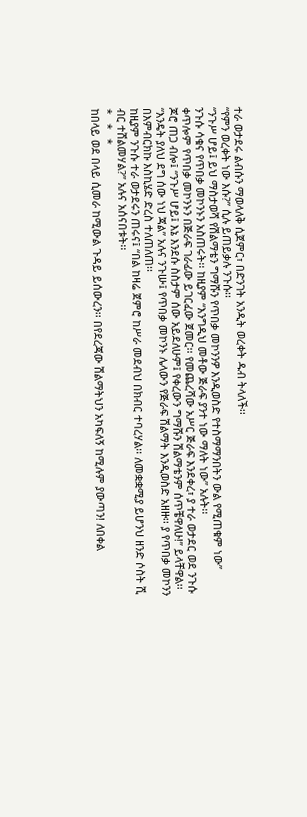ተራ ወታደሩ ልብሱን ማወላለቅ ሲጀምር፣ በድንገት አንዲት ወረቀት ዱብ ትላለች፡፡
“የምን ወረቀት ነው እሱ?” ሲሉ ይጠይቃሉ ንጉሱ፡፡
“ንጉሥ ሆይ፤ ይህ ማስታወሻ የሽልማቴን ግማሹን የጥበቃ መኮንንዎ እንዲወስድ የተስማማንበትን ውል የሚጠቁም ነው”
ንጉሱ ሳቁና የጥበቃ መኮንኑን አስጠሩት፡፡ ከዚያም “እንግዲህ መቶው ጅራፍ ያንተ ነው ማለት ነው” አሉት፡፡
ቀጥሎም የጥበቃ መኮንኑን በጅራፍ ገራፊው ይገርፈው ጀመር፡፡ የመጨረሻው አሥር ጅራፍ እንደቀረ፣ ያ ተራ ወታደር ወደ ንጉሱ ጆሮ ጠጋ ብሎ፤ “ንጉሥ ሆይ፤ እኔ እንደሱ ስስታም ሰው አይደለሁም፤ የቀረውን ግማሹን ሽልማቴንም ሰጥቼዋለሁ!” ይላቸዋል፡፡
“እንዴት ያለህ ደግ ሰው ነህ ጃል” አሉና ንጉሡ፤ የጥበቃ መኮንኑ ሌላውን የጅራፍ ሽልማት እንዲወስድ አዘዙ፡፡ ያ የጥበቃ መኮንን በእምብርክኩ እስኪሄድ ድረስ ተለጠለጠ፡፡
ከዚያም ንጉሱ ተራ ወታደሩን ጠሩና፤ “በል ከዛሬ ጀምሮ ከሥራ መደብህ በክብር ተባረሃል፡፡ ለመቋቋሚያ ይሆንህ ዘንድ ሶስት ሺ ብር ተሸልመሃል?” አሉና አሰናበቱት፡፡
*   *   *
ከበላይ ወደ በላይ ሲመራ ከሚውል ጉዳይ ይሰውረን፡፡ በየደረጃው ሽልማትህን አካፍለኝ ከሚሉም ያውጣን! ለበቀል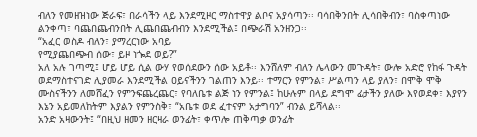ብለን የመዘዝነው ጅራፍ፣ በራሳችን ላይ እንደሚዞር ማስተዋያ ልቦና አያሳጣን፡፡ ባሳበቅንበት ሊሳበቅብን፣ ባስቀጣነው ልንቀጣ፣ ባጨበጨብንበት ሊጨበጨብብን እንደሚችል፤ በጭራሽ አንዘንጋ፡፡
“አፈር ወስዶ ብለን፣ ያማረርነው አባይ
የሚያጨበጭብ ሰው፣ ይዞ ነጐደ ወይ?”
አለ አሉ ገጣሚ፤ ሆይ ሆይ ሲል ውሃ የወሰደውን ሰው አይቶ፡፡ እንሸለም ብለን ሌላውን መጉዳት፣ ውሎ አድሮ የከፋ ጉዳት ወደማስተናገድ ሊያመራ እንደሚችል ዐይናችንን ገልጠን እንይ፡፡ ተማርን የምንል፣ ሥልጣን ላይ ያለን፣ በሞቅ ሞቅ ሙስናችንን ለመሸፈን የምንፍጨረጨር፣ የባለቤቱ ልጅ ነን የምንል፤ ከሁሉም በላይ ደግሞ ፊታችን ያለው እየወደቀ፣ እያየን እኔን አይመለከትም እያልን የምንስቅ፣ “አቤቱ ወደ ፈተናም አታግባን” ብንል ይሻላል፡፡
አንድ አዛውንት፤ “በዚህ ዘመን ዘርዛራ ወንፊት፣ ቀጥሎ ጠቅጣቃ ወንፊት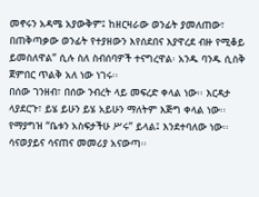መኖሩን አዳሜ አያውቅም፤ ከዘርዛራው ወንፊት ያመለጠው፣ በጠቅጣቃው ወንፊት የተያዘውን እየሰደበና እያዋረደ ብዙ የሚቆይ ይመስለዋል” ሲሉ ስለ ስብሰባዎች ተናግረዋል፡ አንዱ ባንዱ ሲስቅ ጀምበር ጥልቅ አለ ነው ነገሩ፡፡
በሰው ገንዘብ፣ በሰው ንብረት ላይ መፍረድ ቀላል ነው፡፡ እርዳታ ላያደርጉ፣ ይሄ ይሁን ይሄ አይሁን ማለትም እጅግ ቀላል ነው፡፡ የማያግዝ “ቤቱን አስፍታችሁ ሥሩ” ይላል፤ እንደተባለው ነው፡፡
ሳናወያይና ሳናጠና መመሪያ አናውጣ፡፡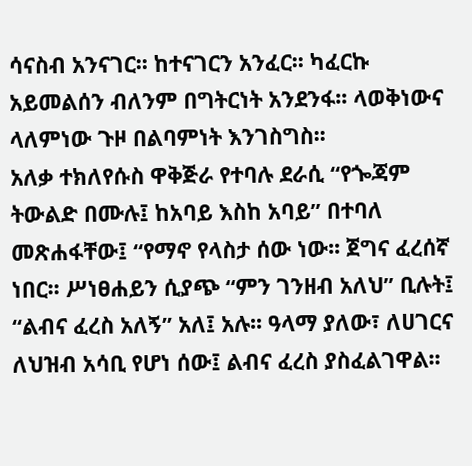ሳናስብ አንናገር፡፡ ከተናገርን አንፈር፡፡ ካፈርኩ አይመልሰን ብለንም በግትርነት አንደንፋ፡፡ ላወቅነውና ላለምነው ጉዞ በልባምነት እንገስግስ፡፡
አለቃ ተክለየሱስ ዋቅጅራ የተባሉ ደራሲ “የጐጃም ትውልድ በሙሉ፤ ከአባይ እስከ አባይ” በተባለ መጽሐፋቸው፤ “የማኖ የላስታ ሰው ነው፡፡ ጀግና ፈረሰኛ ነበር፡፡ ሥነፀሐይን ሲያጭ “ምን ገንዘብ አለህ” ቢሉት፤ “ልብና ፈረስ አለኝ” አለ፤ አሉ፡፡ ዓላማ ያለው፣ ለሀገርና ለህዝብ አሳቢ የሆነ ሰው፤ ልብና ፈረስ ያስፈልገዋል፡፡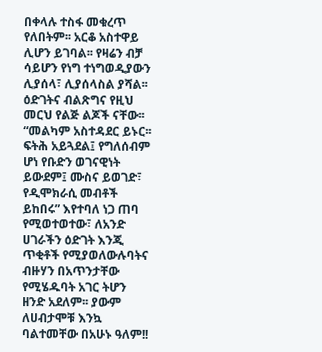በቀላሉ ተስፋ መቁረጥ የለበትም፡፡ አርቆ አስተዋይ ሊሆን ይገባል፡፡ የዛሬን ብቻ ሳይሆን የነግ ተነግወዲያውን ሊያሰላ፣ ሊያሰላስል ያሻል፡፡ ዕድገትና ብልጽግና የዚህ መርህ የልጅ ልጆች ናቸው፡፡ “መልካም አስተዳደር ይኑር፡፡ ፍትሕ አይጓደል፤ የግለሰብም ሆነ የቡድን ወገናዊነት ይውደም፤ ሙስና ይወገድ፣ የዲሞክራሲ መብቶች ይከበሩ” እየተባለ ነጋ ጠባ የሚወተወተው፣ ለአንድ ሀገራችን ዕድገት እንጂ ጥቂቶች የሚያወለውሉባትና ብዙሃን በአጥንታቸው የሚሄዱባት አገር ትሆን ዘንድ አደለም፡፡ ያውም ለሀብታሞቹ እንኳ ባልተመቸው በአሁኑ ዓለም!!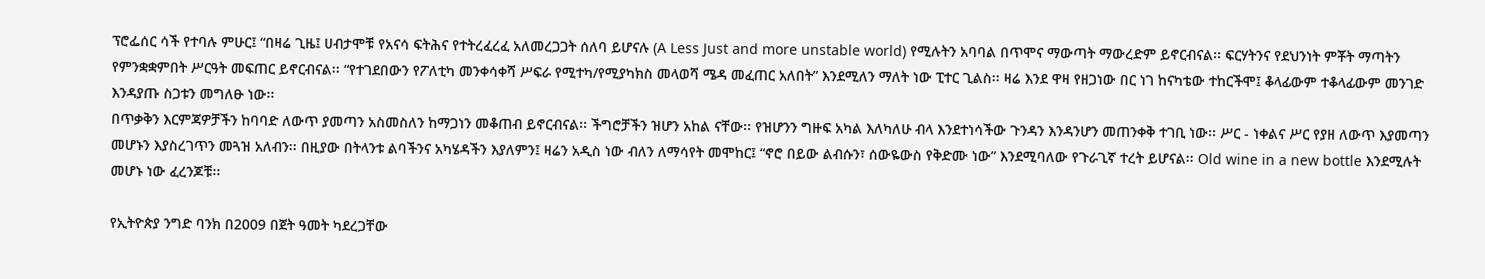ፕሮፌሰር ሳች የተባሉ ምሁር፤ “በዛሬ ጊዜ፤ ሀብታሞቹ የአናሳ ፍትሕና የተትረፈረፈ አለመረጋጋት ሰለባ ይሆናሉ (A Less Just and more unstable world) የሚሉትን አባባል በጥሞና ማውጣት ማውረድም ይኖርብናል፡፡ ፍርሃትንና የደህንነት ምቾት ማጣትን የምንቋቋምበት ሥርዓት መፍጠር ይኖርብናል፡፡ “የተገደበውን የፖለቲካ መንቀሳቀሻ ሥፍራ የሚተካ/የሚያካክስ መላወሻ ሜዳ መፈጠር አለበት” እንደሚለን ማለት ነው ፒተር ጊልስ፡፡ ዛሬ እንደ ዋዛ የዘጋነው በር ነገ ከናካቴው ተከርችሞ፤ ቆላፊውም ተቆላፊውም መንገድ እንዳያጡ ስጋቱን መግለፁ ነው፡፡
በጥቃቅን እርምጃዎቻችን ከባባድ ለውጥ ያመጣን አስመስለን ከማጋነን መቆጠብ ይኖርብናል፡፡ ችግሮቻችን ዝሆን አከል ናቸው፡፡ የዝሆንን ግዙፍ አካል እለካለሁ ብላ እንደተነሳችው ጉንዳን እንዳንሆን መጠንቀቅ ተገቢ ነው፡፡ ሥር - ነቀልና ሥር የያዘ ለውጥ እያመጣን መሆኑን እያስረገጥን መጓዝ አለብን፡፡ በዚያው በትላንቱ ልባችንና አካሄዳችን እያለምን፤ ዛሬን አዲስ ነው ብለን ለማሳየት መሞከር፤ “ኖሮ በይው ልብሱን፣ ሰውዬውስ የቅድሙ ነው” እንደሚባለው የጉራጊኛ ተረት ይሆናል፡፡ Old wine in a new bottle እንደሚሉት መሆኑ ነው ፈረንጆቹ፡፡

የኢትዮጵያ ንግድ ባንክ በ2009 በጀት ዓመት ካደረጋቸው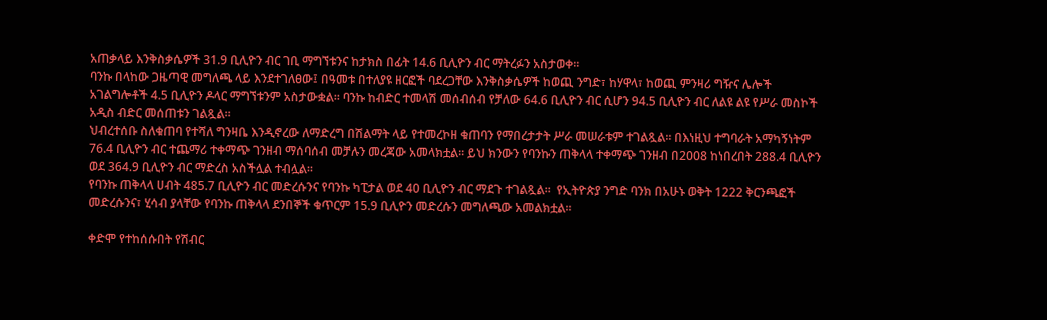አጠቃላይ እንቅስቃሴዎች 31.9 ቢሊዮን ብር ገቢ ማግኘቱንና ከታክስ በፊት 14.6 ቢሊዮን ብር ማትረፉን አስታወቀ፡፡
ባንኩ በላከው ጋዜጣዊ መግለጫ ላይ እንደተገለፀው፤ በዓመቱ በተለያዩ ዘርፎች ባደረጋቸው እንቅስቃሴዎች ከወጪ ንግድ፣ ከሃዋላ፣ ከወጪ ምንዛሪ ግዥና ሌሎች አገልግሎቶች 4.5 ቢሊዮን ዶላር ማግኘቱንም አስታውቋል፡፡ ባንኩ ከብድር ተመላሽ መሰብሰብ የቻለው 64.6 ቢሊዮን ብር ሲሆን 94.5 ቢሊዮን ብር ለልዩ ልዩ የሥራ መስኮች አዲስ ብድር መሰጠቱን ገልጿል፡፡
ህብረተሰቡ ስለቁጠባ የተሻለ ግንዛቤ እንዲኖረው ለማድረግ በሽልማት ላይ የተመረኮዘ ቁጠባን የማበረታታት ሥራ መሠራቱም ተገልጿል፡፡ በእነዚህ ተግባራት አማካኝነትም 76.4 ቢሊዮን ብር ተጨማሪ ተቀማጭ ገንዘብ ማሰባሰብ መቻሉን መረጃው አመላክቷል፡፡ ይህ ክንውን የባንኩን ጠቅላላ ተቀማጭ ገንዘብ በ2008 ከነበረበት 288.4 ቢሊዮን ወደ 364.9 ቢሊዮን ብር ማድረስ አስችሏል ተብሏል፡፡
የባንኩ ጠቅላላ ሀብት 485.7 ቢሊዮን ብር መድረሱንና የባንኩ ካፒታል ወደ 40 ቢሊዮን ብር ማደጉ ተገልጿል፡፡  የኢትዮጵያ ንግድ ባንክ በአሁኑ ወቅት 1222 ቅርንጫፎች መድረሱንና፣ ሂሳብ ያላቸው የባንኩ ጠቅላላ ደንበኞች ቁጥርም 15.9 ቢሊዮን መድረሱን መግለጫው አመልክቷል፡፡

ቀድሞ የተከሰሱበት የሽብር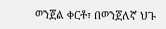ወንጀል ቀርቶ፣ በወንጀለኛ ህጉ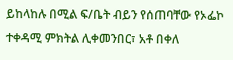ይከላከሉ በሚል ፍ/ቤት ብይን የሰጠባቸው የኦፌኮ ተቀዳሚ ምክትል ሊቀመንበር፣ አቶ በቀለ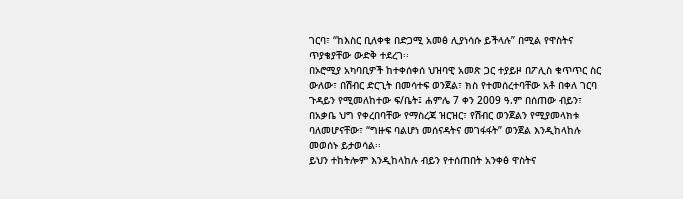ገርባ፣ “ከእስር ቢለቀቁ በድጋሚ አመፅ ሊያነሳሱ ይችላሉ” በሚል የዋስትና ጥያቄያቸው ውድቅ ተደረገ፡፡
በኦሮሚያ አካባቢዎች ከተቀሰቀሰ ህዝባዊ አመጽ ጋር ተያይዞ በፖሊስ ቁጥጥር ስር ውለው፣ በሽብር ድርጊት በመሳተፍ ወንጀል፣ ክስ የተመሰረተባቸው አቶ በቀለ ገርባ ጉዳይን የሚመለከተው ፍ/ቤት፤ ሐምሌ 7 ቀን 2009 ዓ.ም በሰጠው ብይን፣ በአቃቤ ህግ የቀረበባቸው የማስረጃ ዝርዝር፣ የሽብር ወንጀልን የሚያመላክቱ ባለመሆናቸው፣ “ግዙፍ ባልሆነ መሰናዳትና መገፋፋት” ወንጀል እንዲከላከሉ መወሰኑ ይታወሳል፡፡
ይህን ተከትሎም እንዲከላከሉ ብይን የተሰጠበት አንቀፅ ዋስትና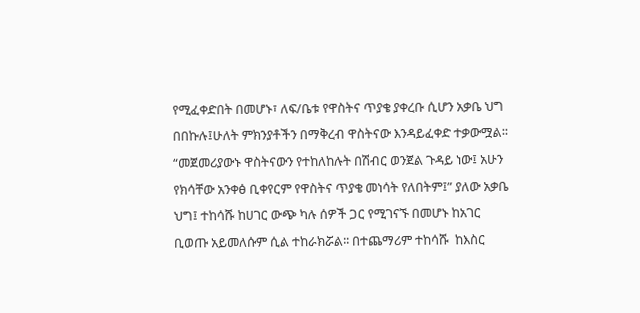የሚፈቀድበት በመሆኑ፣ ለፍ/ቤቱ የዋስትና ጥያቄ ያቀረቡ ሲሆን አቃቤ ህግ በበኩሉ፤ሁለት ምክንያቶችን በማቅረብ ዋስትናው እንዳይፈቀድ ተቃውሟል፡፡ “መጀመሪያውኑ ዋስትናውን የተከለከሉት በሽብር ወንጀል ጉዳይ ነው፤ አሁን የክሳቸው አንቀፅ ቢቀየርም የዋስትና ጥያቄ መነሳት የለበትም፤” ያለው አቃቤ ህግ፤ ተከሳሹ ከሀገር ውጭ ካሉ ሰዎች ጋር የሚገናኙ በመሆኑ ከአገር ቢወጡ አይመለሱም ሲል ተከራክሯል፡፡ በተጨማሪም ተከሳሹ  ከእስር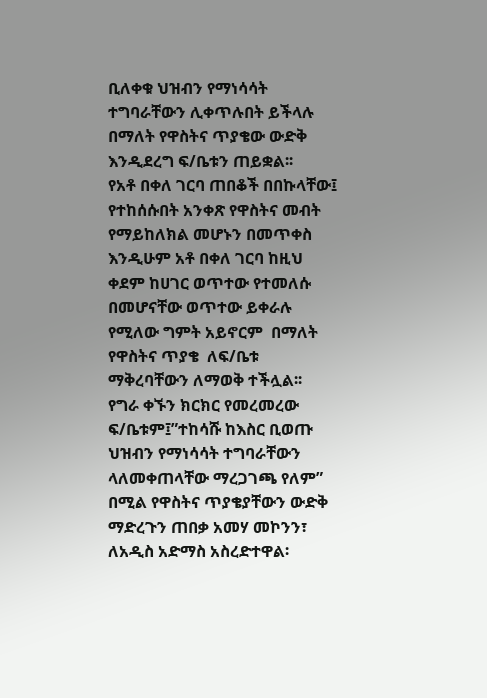ቢለቀቁ ህዝብን የማነሳሳት ተግባራቸውን ሊቀጥሉበት ይችላሉ በማለት የዋስትና ጥያቄው ውድቅ እንዲደረግ ፍ/ቤቱን ጠይቋል፡፡
የአቶ በቀለ ገርባ ጠበቆች በበኩላቸው፤ የተከሰሱበት አንቀጽ የዋስትና መብት የማይከለክል መሆኑን በመጥቀስ እንዲሁም አቶ በቀለ ገርባ ከዚህ ቀደም ከሀገር ወጥተው የተመለሱ በመሆናቸው ወጥተው ይቀራሉ የሚለው ግምት አይኖርም  በማለት የዋስትና ጥያቄ  ለፍ/ቤቱ ማቅረባቸውን ለማወቅ ተችሏል፡፡
የግራ ቀኙን ክርክር የመረመረው ፍ/ቤቱም፤”ተከሳሹ ከእስር ቢወጡ ህዝብን የማነሳሳት ተግባራቸውን ላለመቀጠላቸው ማረጋገጫ የለም” በሚል የዋስትና ጥያቄያቸውን ውድቅ ማድረጉን ጠበቃ አመሃ መኮንን፣ ለአዲስ አድማስ አስረድተዋል፡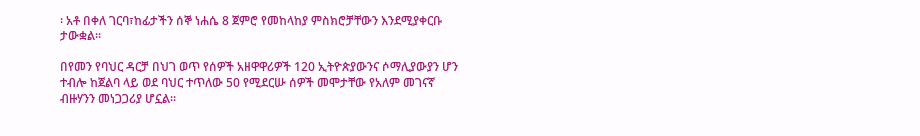፡ አቶ በቀለ ገርባ፣ከፊታችን ሰኞ ነሐሴ 8 ጀምሮ የመከላከያ ምስክሮቻቸውን እንደሚያቀርቡ ታውቋል፡፡

በየመን የባህር ዳርቻ በህገ ወጥ የሰዎች አዘዋዋሪዎች 120 ኢትዮጵያውንና ሶማሊያውያን ሆን ተብሎ ከጀልባ ላይ ወደ ባህር ተጥለው 50 የሚደርሡ ሰዎች መሞታቸው የአለም መገናኛ ብዙሃንን መነጋጋሪያ ሆኗል፡፡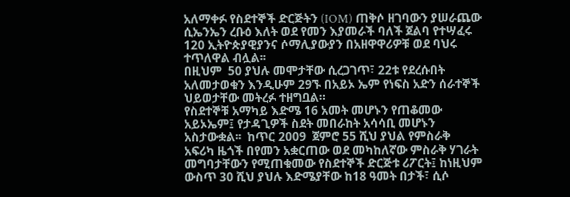አለማቀፉ የስደተኞች ድርጅትን (IOM) ጠቅሶ ዘገባውን ያሠራጨው ሲኤንኤን ረቡዕ እለት ወደ የመን እያመራች ባለች ጀልባ የተሣፈሩ 120 ኢትዮጵያዊያንና ሶማሊያውያን በአዘዋዋሪዎቹ ወደ ባህሩ ተጥለዋል ብሏል፡፡
በዚህም  50 ያህሉ መሞታቸው ሲረጋገጥ፣ 22ቱ የደረሱበት አለመታወቁን እንዲሁም 29ኙ በአይኦ ኤም የነፍስ አድን ሰራተኞች ህይወታቸው መትረፉ ተዘግቧል።
የስደተኞቹ አማካይ እድሜ 16 አመት መሆኑን የጠቆመው አይኦኤም፤ የታዳጊዎች ስደት መበራከት አሳሳቢ መሆኑን አስታውቋል፡፡  ከጥር 2009  ጀምሮ 55 ሺህ ያህል የምስራቅ አፍሪካ ዜጎች በየመን አቋርጠው ወደ መካከለኛው ምስራቅ ሃገራት መግባታቸውን የሚጠቁመው የስደተኞች ድርጅቱ ሪፖርት፤ ከነዚህም ውስጥ 30 ሺህ ያህሉ እድሜያቸው ከ18 ዓመት በታች፣ ሲሶ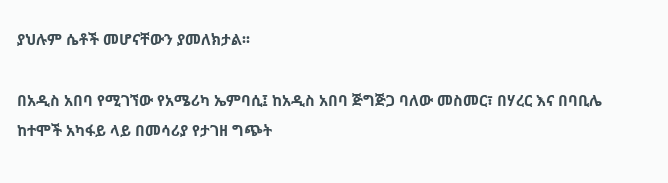ያህሉም ሴቶች መሆናቸውን ያመለክታል፡፡

በአዲስ አበባ የሚገኘው የአሜሪካ ኤምባሲ፤ ከአዲስ አበባ ጅግጅጋ ባለው መስመር፣ በሃረር እና በባቢሌ ከተሞች አካፋይ ላይ በመሳሪያ የታገዘ ግጭት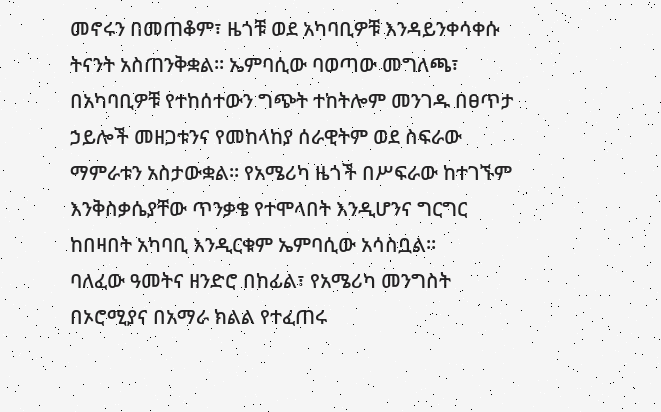መኖሩን በመጠቆም፣ ዜጎቹ ወደ አካባቢዎቹ እንዳይንቀሳቀሱ ትናንት አስጠንቅቋል፡፡ ኤምባሲው ባወጣው መግለጫ፣ በአካባቢዎቹ የተከሰተውን ግጭት ተከትሎም መንገዱ በፀጥታ ኃይሎች መዘጋቱንና የመከላከያ ሰራዊትም ወደ ስፍራው ማምራቱን አስታውቋል፡፡ የአሜሪካ ዜጎች በሥፍራው ከተገኙም እንቅስቃሴያቸው ጥንቃቄ የተሞላበት እንዲሆንና ግርግር ከበዛበት አካባቢ እንዲርቁም ኤምባሲው አሳስቧል፡፡
ባለፈው ዓመትና ዘንድሮ በከፊል፣ የአሜሪካ መንግስት በኦሮሚያና በአማራ ክልል የተፈጠሩ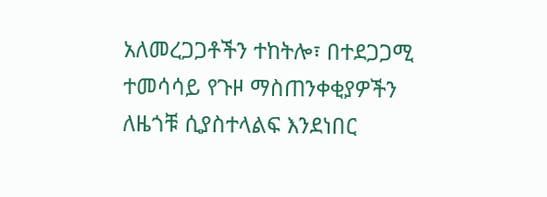አለመረጋጋቶችን ተከትሎ፣ በተደጋጋሚ ተመሳሳይ የጉዞ ማስጠንቀቂያዎችን ለዜጎቹ ሲያስተላልፍ እንደነበር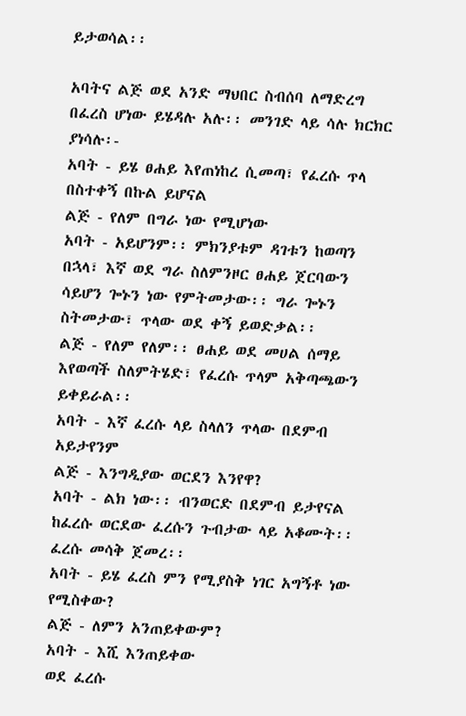ይታወሳል፡፡

አባትና ልጅ ወደ አንድ ማህበር ስብሰባ ለማድረግ በፈረስ ሆነው ይሄዳሉ አሉ፡፡ መንገድ ላይ ሳሉ ክርክር ያነሳሉ፡-
አባት - ይሄ ፀሐይ እየጠነከረ ሲመጣ፣ የፈረሱ ጥላ በስተቀኝ በኩል ይሆናል
ልጅ - የለም በግራ ነው የሚሆነው
አባት - አይሆንም፡፡ ምክንያቱም ዳገቱን ከወጣን በኋላ፣ እኛ ወደ ግራ ስለምንዞር ፀሐይ ጀርባውን ሳይሆን ጐኑን ነው የምትመታው፡፡ ግራ ጐኑን ስትመታው፣ ጥላው ወደ ቀኝ ይወድቃል፡፡
ልጅ - የለም የለም፡፡ ፀሐይ ወደ መሀል ሰማይ እየወጣች ስለምትሄድ፣ የፈረሱ ጥላም አቅጣጫውን ይቀይራል፡፡
አባት - እኛ ፈረሱ ላይ ስላለን ጥላው በደምብ አይታየንም
ልጅ - እንግዲያው ወርደን እንየዋ?
አባት - ልክ ነው፡፡ ብንወርድ በደምብ ይታየናል
ከፈረሱ ወርደው ፈረሱን ጉብታው ላይ አቆሙት፡፡ ፈረሱ መሳቅ ጀመረ፡፡
አባት - ይሄ ፈረስ ምን የሚያስቅ ነገር አግኝቶ ነው የሚስቀው?
ልጅ - ለምን አንጠይቀውም?
አባት - እሺ እንጠይቀው
ወደ ፈረሱ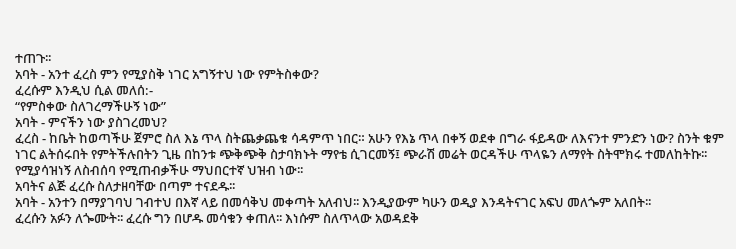ተጠጉ፡፡
አባት - አንተ ፈረስ ምን የሚያስቅ ነገር አግኝተህ ነው የምትስቀው?
ፈረሱም እንዲህ ሲል መለሰ:-
“የምስቀው ስለገረማችሁኝ ነው”
አባት - ምናችን ነው ያስገረመህ?
ፈረስ - ከቤት ከወጣችሁ ጀምሮ ስለ እኔ ጥላ ስትጨቃጨቁ ሳዳምጥ ነበር። አሁን የእኔ ጥላ በቀኝ ወደቀ በግራ ፋይዳው ለእናንተ ምንድን ነው? ስንት ቁም ነገር ልትሰሩበት የምትችሉበትን ጊዜ በከንቱ ጭቅጭቅ ስታባክኑት ማየቴ ሲገርመኝ፤ ጭራሽ መሬት ወርዳችሁ ጥላዬን ለማየት ስትሞክሩ ተመለከትኩ፡፡ የሚያሳዝነኝ ለስብሰባ የሚጠብቃችሁ ማህበርተኛ ህዝብ ነው፡፡
አባትና ልጅ ፈረሱ ስለታዘባቸው በጣም ተናደዱ፡፡
አባት - አንተን በማያገባህ ገብተህ በእኛ ላይ በመሳቅህ መቀጣት አለብህ፡፡ እንዲያውም ካሁን ወዲያ እንዳትናገር አፍህ መለጐም አለበት፡፡
ፈረሱን አፉን ለጐሙት፡፡ ፈረሱ ግን በሆዱ መሳቁን ቀጠለ፡፡ እነሱም ስለጥላው አወዳደቅ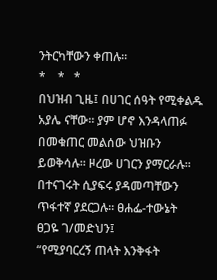ንትርካቸውን ቀጠሉ፡፡
*    *   *
በህዝብ ጊዜ፤ በሀገር ሰዓት የሚቀልዱ አያሌ ናቸው፡፡ ያም ሆኖ እንዳላጠፉ በመቁጠር መልሰው ህዝቡን ይወቅሳሉ፡፡ ዞረው ሀገርን ያማርራሉ፡፡ በተናገሩት ሲያፍሩ ያዳመጣቸውን ጥፋተኛ ያደርጋሉ፡፡ ፀሐፌ-ተውኔት ፀጋዬ ገ/መድህን፤
“የሚያባርረኝ ጠላት እንቅፋት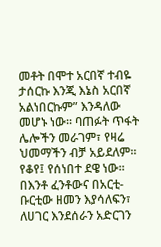መቶት በሞተ አርበኛ ተብዬ ታሰርኩ እንጂ እኔስ አርበኛ አልነበርኩም” እንዳለው መሆኑ ነው፡፡ ባጠፉት ጥፋት ሌሎችን መራገም፣ የዛሬ ህመማችን ብቻ አይደለም፡፡ የቆየ፤ የሰነበተ ደዌ ነው፡፡ በእንቶ ፈንቶውና በአርቲ-ቡርቲው ዘመን እያሳለፍን፣ ለሀገር እንደሰራን አድርገን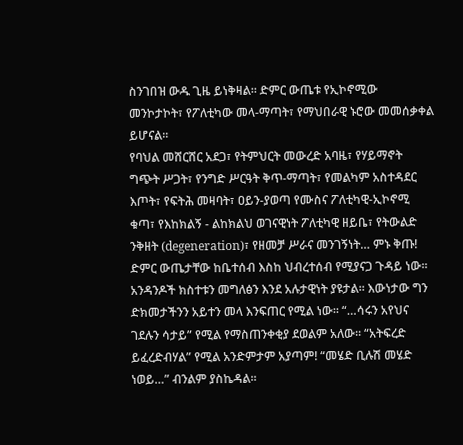ስንገበዝ ውዱ ጊዜ ይነቅዛል። ድምር ውጤቱ የኢኮኖሚው መንኮታኮት፣ የፖለቲካው መላ-ማጣት፣ የማህበራዊ ኑሮው መመሰቃቀል ይሆናል፡፡
የባህል መሸርሸር አደጋ፣ የትምህርት መውረድ አባዜ፣ የሃይማኖት ግጭት ሥጋት፣ የንግድ ሥርዓት ቅጥ-ማጣት፣ የመልካም አስተዳደር እጦት፣ የፍትሕ መዛባት፣ ዐይን-ያወጣ የሙስና ፖለቲካዊ-ኢኮኖሚ ቁጣ፣ የእከክልኝ - ልከክልህ ወገናዊነት ፖለቲካዊ ዘይቤ፣ የትውልድ ንቅዘት (degeneration)፣ የዘመቻ ሥራና መንገኝነት… ምኑ ቅጡ! ድምር ውጤታቸው ከቤተሰብ እስከ ህብረተሰብ የሚያናጋ ጉዳይ ነው፡፡ አንዳንዶች ክስተቱን መግለፅን እንደ አሉታዊነት ያዩታል፡፡ እውነታው ግን ድክመታችንን አይተን መላ እንፍጠር የሚል ነው፡፡ “…ሳሩን አየህና ገደሉን ሳታይ” የሚል የማስጠንቀቂያ ደወልም አለው፡፡ “አትፍረድ ይፈረድብሃል” የሚል አንድምታም አያጣም! “መሄድ ቢሉሽ መሄድ ነወይ…” ብንልም ያስኬዳል፡፡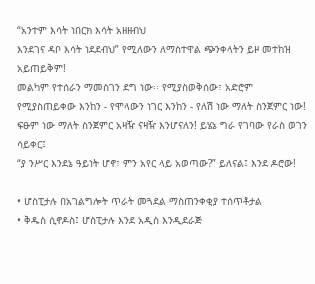“አንተም እሳት ነበርክ እሳት አዘዘብህ
እንደገና ዳቦ እሳት ነደደብህ” የሚለውን ለማስተዋል ጭንቀላትን ይዞ መተከዝ አይጠይቅም!
መልካም የተሰራን ማመስገን ደግ ነው፡፡ የሚያስወቅሰው፣ አድሮም የሚያስጠይቀው እንከን - የሞላውን ነገር እንከን - የለሽ ነው ማለት ስንጀምር ነው! ፍፁም ነው ማለት ስንጀምር አዛዥ ናዛዥ እንሆናለን! ይሄኔ ግራ የገባው የራስ ወገን ሳይቀር፤
“ያ ንሥር እንደኔ ዓይነት ሆኖ፣ ምን አየር ላይ አወጣው?” ይለናል፤ እንደ ዶሮው!

• ሆስፒታሉ በአገልግሎት ጥራት መጓደል ማስጠንቀቂያ ተሰጥቶታል
• ቅዱስ ሲኖዶስ፤ ሆስፒታሉ እንደ አዲስ እንዲደራጅ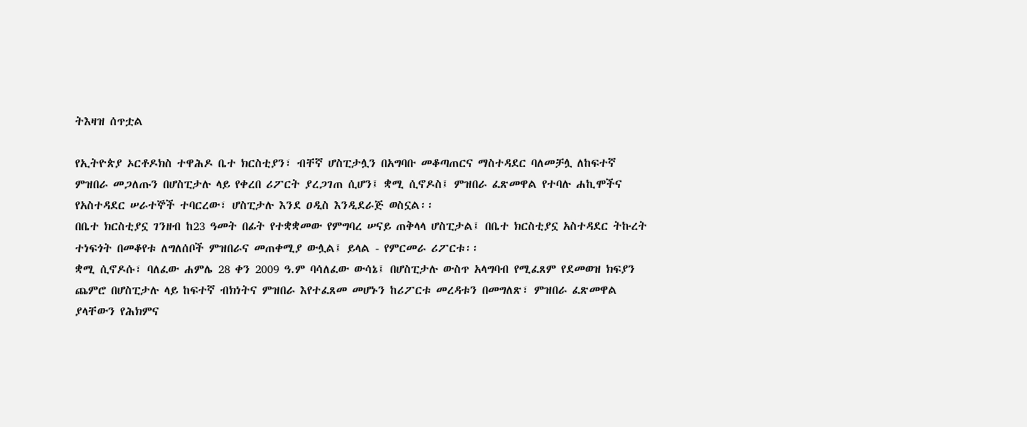ትእዛዝ ሰጥቷል

የኢትዮጵያ ኦርቶዶክስ ተዋሕዶ ቤተ ክርስቲያን፣ ብቸኛ ሆስፒታሏን በአግባቡ መቆጣጠርና ማስተዳደር ባለመቻሏ ለከፍተኛ ምዝበራ መጋለጡን በሆስፒታሉ ላይ የቀረበ ሪፖርት ያረጋገጠ ሲሆን፤ ቋሚ ሲኖዶስ፤ ምዝበራ ፈጽመዋል የተባሉ ሐኪሞችና የአስተዳደር ሠራተኞች ተባርረው፣ ሆስፒታሉ እንደ ዐዲስ እንዲደራጅ ወስኗል፡፡
በቤተ ክርስቲያኗ ገንዘብ ከ23 ዓመት በፊት የተቋቋመው የምግባረ ሠናይ ጠቅላላ ሆስፒታል፤ በቤተ ክርስቲያኗ አስተዳደር ትኩረት ተነፍጎት በመቆየቱ ለግለሰቦች ምዝበራና መጠቀሚያ ውሏል፤ ይላል - የምርመራ ሪፖርቱ፡፡
ቋሚ ሲኖዶሱ፣ ባለፈው ሐምሌ 28 ቀን 2009 ዓ.ም ባሳለፈው ውሳኔ፤ በሆስፒታሉ ውስጥ አላግባብ የሚፈጸም የደመወዝ ክፍያን ጨምሮ በሆስፒታሉ ላይ ከፍተኛ ብክነትና ምዝበራ እየተፈጸመ መሆኑን ከሪፖርቱ መረዳቱን በመግለጽ፣ ምዝበራ ፈጽመዋል ያላቸውን የሕክምና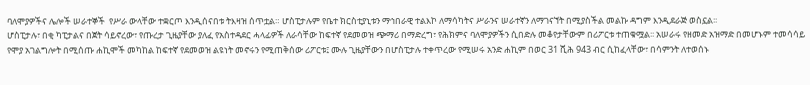ባለሞያዎችና ሌሎች ሠራተኞች  የሥራ ውላቸው ተቋርጦ እንዲሰናበቱ ትእዛዝ ሰጥቷል። ሆስፒታሉም የቤተ ክርስቲያኒቱን ማኅበራዊ ተልእኮ ለማሳካትና ሥራንና ሠራተኛን ለማገናኘት በሚያስችል መልኩ ዳግም እንዲደራጅ ወስኗል፡፡
ሆስፒታሉ፣ በቂ ካፒታልና በጀት ሳይኖረው፣ የጡረታ ጊዜያቸው ያለፈ የአስተዳደር ሓላፊዎች ለራሳቸው ከፍተኛ የደመወዝ ጭማሪ በማድረግ፣ የሕክምና ባለሞያዎችን ሲበድሉ መቆየታቸውም በሪፖርቱ ተጠቁሟል፡፡ አሠራሩ የዘመድ አዝማድ በመሆኑም ተመሳሳይ የሞያ አገልግሎት በሚሰጡ ሐኪሞች መካከል ከፍተኛ የደመወዝ ልዩነት መኖሩን የሚጠቅሰው ሪፖርቱ፤ ሙሉ ጊዜያቸውን በሆስፒታሉ ተቀጥረው የሚሠሩ አንድ ሐኪም በወር 31 ሺሕ 943 ብር ሲከፈላቸው፣ በሳምንት ለተወሰኑ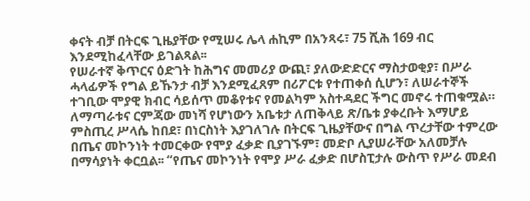ቀናት ብቻ በትርፍ ጊዜያቸው የሚሠሩ ሌላ ሐኪም በአንጻሩ፣ 75 ሺሕ 169 ብር እንደሚከፈላቸው ይገልጻል፡፡
የሠራተኛ ቅጥርና ዕድገት ከሕግና መመሪያ ውጪ፣ ያለውድድርና ማስታወቂያ፣ በሥራ ሓላፊዎች የግል ይኹንታ ብቻ እንደሚፈጸም በሪፖርቱ የተጠቀሰ ሲሆን፣ ለሠራተኞች ተገቢው ሞያዊ ክብር ሳይሰጥ መቆየቱና የመልካም አስተዳደር ችግር መኖሩ ተጠቁሟል። ለማጣራቱና ርምጃው መነሻ የሆነውን አቤቱታ ለጠቅላይ ጽ/ቤቱ ያቀረቡት እማሆይ ምስጢረ ሥላሴ ከበደ፣ በነርስነት እያገለገሉ በትርፍ ጊዜያቸውና በግል ጥረታቸው ተምረው በጤና መኮንነት ተመርቀው የሞያ ፈቃድ ቢያገኙም፣ መድቦ ሊያሠራቸው አለመቻሉ በማሳያነት ቀርቧል፡፡ “የጤና መኮንነት የሞያ ሥራ ፈቃድ በሆስፒታሉ ውስጥ የሥራ መደብ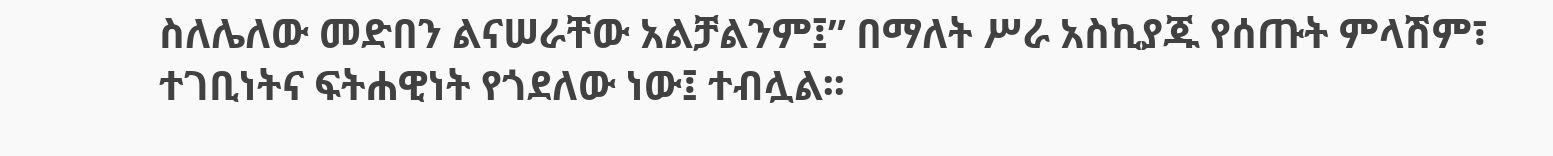ስለሌለው መድበን ልናሠራቸው አልቻልንም፤” በማለት ሥራ አስኪያጁ የሰጡት ምላሽም፣ ተገቢነትና ፍትሐዊነት የጎደለው ነው፤ ተብሏል፡፡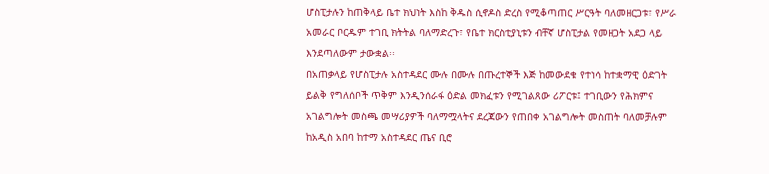ሆስፒታሉን ከጠቅላይ ቤተ ክህነት እስከ ቅዱስ ሲኖዶስ ድረስ የሚቆጣጠር ሥርዓት ባለመዘርጋቱ፣ የሥራ አመራር ቦርዱም ተገቢ ክትትል ባለማድረጉ፣ የቤተ ክርስቲያኒቱን ብቸኛ ሆስፒታል የመዘጋት አደጋ ላይ እንደጣለውም ታውቋል፡፡
በአጠቃላይ የሆስፒታሉ አስተዳደር ሙሉ በሙሉ በጡረተኞች እጅ ከመውደቁ የተነሳ ከተቋማዊ ዕድገት ይልቅ የግለሰቦች ጥቅም እንዲንሰራፋ ዕድል መክፈቱን የሚገልጸው ሪፖርቱ፤ ተገቢውን የሕክምና አገልግሎት መስጫ መሣሪያዎች ባለማሟላትና ደረጃውን የጠበቀ አገልግሎት መስጠት ባለመቻሉም  ከአዲስ አበባ ከተማ አስተዳደር ጤና ቢሮ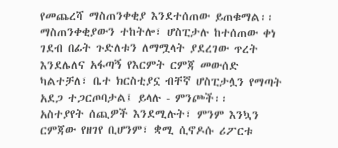የመጨረሻ ማስጠንቀቂያ እንደተሰጠው ይጠቁማል፡፡ ማስጠንቀቂያውን ተከትሎ፣ ሆስፒታሉ ከተሰጠው ቀነ ገደብ በፊት ጉድለቱን ለማሟላት ያደረገው ጥረት እንደሌለና አፋጣኝ የእርምት ርምጃ መውሰድ ካልተቻለ፣ ቤተ ክርስቲያኗ ብቸኛ ሆስፒታሏን የማጣት አደጋ ተጋርጦባታል፤ ይላሉ - ምንጮች፡፡
አስተያየት ሰጪዎች እንደሚሉት፣ ምንም እንኳን ርምጃው የዘገየ ቢሆንም፣ ቋሚ ሲኖዶሱ ሪፖርቱ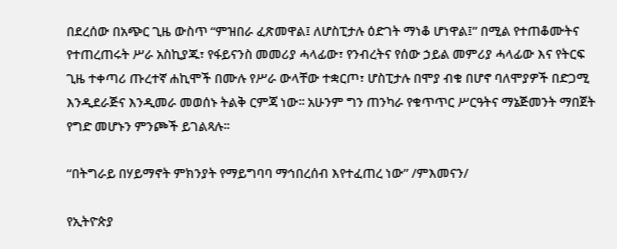በደረሰው በአጭር ጊዜ ውስጥ “ምዝበራ ፈጽመዋል፤ ለሆስፒታሉ ዕድገት ማነቆ ሆነዋል፤” በሚል የተጠቆሙትና የተጠረጠሩት ሥራ አስኪያጁ፣ የፋይናንስ መመሪያ ሓላፊው፣ የንብረትና የሰው ኃይል መምሪያ ሓላፊው እና የትርፍ ጊዜ ተቀጣሪ ጡረተኛ ሐኪሞች በሙሉ የሥራ ውላቸው ተቋርጦ፣ ሆስፒታሉ በሞያ ብቁ በሆኖ ባለሞያዎች በድጋሚ እንዲደራጅና እንዲመራ መወሰኑ ትልቅ ርምጃ ነው፡፡ አሁንም ግን ጠንካራ የቁጥጥር ሥርዓትና ማኔጅመንት ማበጀት የግድ መሆኑን ምንጮች ይገልጻሉ፡፡

“በትግራይ በሃይማኖት ምክንያት የማይግባባ ማኅበረሰብ እየተፈጠረ ነው” /ምእመናን/

የኢትዮጵያ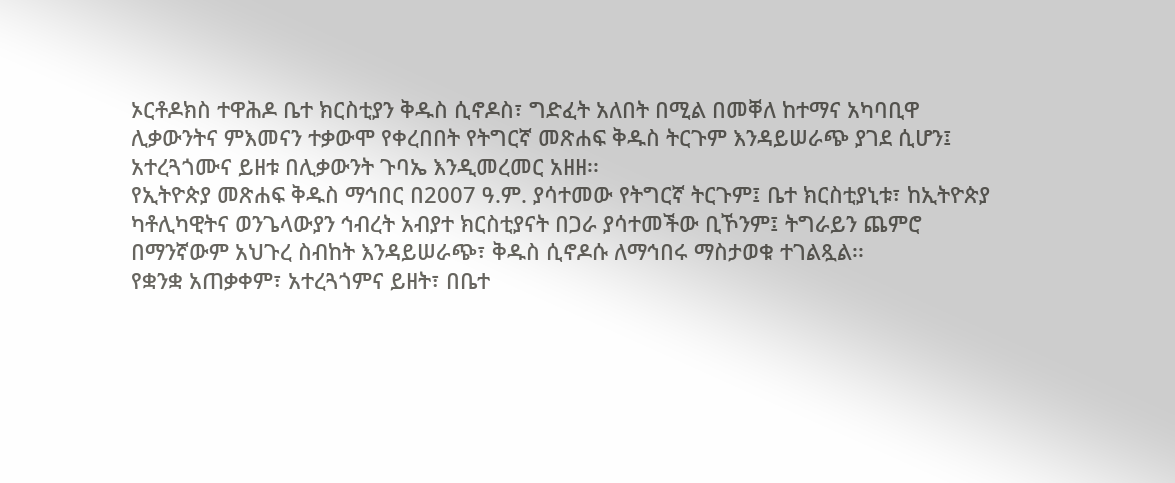ኦርቶዶክስ ተዋሕዶ ቤተ ክርስቲያን ቅዱስ ሲኖዶስ፣ ግድፈት አለበት በሚል በመቐለ ከተማና አካባቢዋ ሊቃውንትና ምእመናን ተቃውሞ የቀረበበት የትግርኛ መጽሐፍ ቅዱስ ትርጉም እንዳይሠራጭ ያገደ ሲሆን፤ አተረጓጎሙና ይዘቱ በሊቃውንት ጉባኤ እንዲመረመር አዘዘ፡፡
የኢትዮጵያ መጽሐፍ ቅዱስ ማኅበር በ2007 ዓ.ም. ያሳተመው የትግርኛ ትርጉም፤ ቤተ ክርስቲያኒቱ፣ ከኢትዮጵያ ካቶሊካዊትና ወንጌላውያን ኅብረት አብያተ ክርስቲያናት በጋራ ያሳተመችው ቢኾንም፤ ትግራይን ጨምሮ በማንኛውም አህጉረ ስብከት እንዳይሠራጭ፣ ቅዱስ ሲኖዶሱ ለማኅበሩ ማስታወቁ ተገልጿል፡፡
የቋንቋ አጠቃቀም፣ አተረጓጎምና ይዘት፣ በቤተ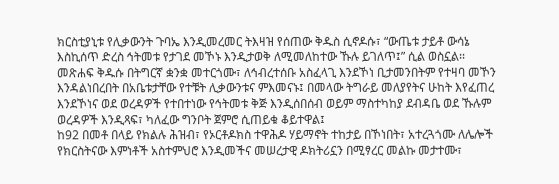ክርስቲያኒቱ የሊቃውንት ጉባኤ እንዲመረመር ትእዛዝ የሰጠው ቅዱስ ሲኖዶሱ፣ “ውጤቱ ታይቶ ውሳኔ እስኪሰጥ ድረስ ኅትመቱ የታገደ መኾኑ እንዲታወቅ ለሚመለከተው ኹሉ ይገለጥ፤” ሲል ወስኗል፡፡
መጽሐፍ ቅዱሱ በትግርኛ ቋንቋ መተርጎሙ፣ ለኅብረተሰቡ አስፈላጊ እንደኾነ ቢታመንበትም የተዛባ መኾን እንዳልነበረበት በአቤቱታቸው የተቹት ሊቃውንቱና ምእመናኑ፤ በመላው ትግራይ መለያየትና ሁከት እየፈጠረ እንደኾነና ወደ ወረዳዎች የተበተነው የኅትመቱ ቅጅ እንዲሰበሰብ ወይም ማስተካከያ ደብዳቤ ወደ ኹሉም ወረዳዎች እንዲጻፍ፣ ካለፈው ግንቦት ጀምሮ ሲጠይቁ ቆይተዋል፤
ከ92 በመቶ በላይ የክልሉ ሕዝብ፣ የኦርቶዶክስ ተዋሕዶ ሃይማኖት ተከታይ በኾነበት፣ አተረጓጎሙ ለሌሎች የክርስትናው እምነቶች አስተምህሮ እንዲመችና መሠረታዊ ዶክትሪኗን በሚፃረር መልኩ መታተሙ፣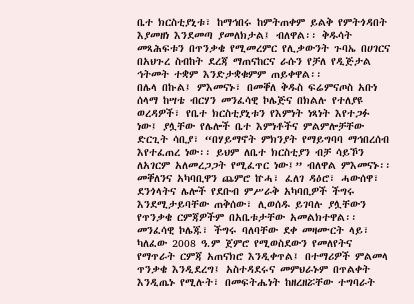ቤተ ክርስቲያኒቱ፣ ከማኅበሩ ከምትጠቀም ይልቅ የምትጎዳበት እያመዘነ እንደመጣ ያመለክታል፤ ብለዋል፡፡ ቅዱሳት መጻሕፍቱን በጥንቃቄ የሚመረምር የሊቃውንት ጉባኤ በሀገርና በአህጉረ ስብከት ደረጃ ማጠናከርና ራሱን የቻለ የዲጅታል ኅትመት ተቋም እንድታቋቁምም ጠይቀዋል፡፡
በሌላ በኩል፤ ምእመናኑ፣ በመቐለ ቅዱስ ፍሬምናጦስ አቡነ ሰላማ ከሣቴ ብርሃን መንፈሳዊ ኮሌጅና በክልሉ የተለያዩ ወረዳዎች፣ የቤተ ክርስቲያኒቱን የእምነት ነጻነት እየተጋፉ ነው፤ ያሏቸው የሌሎች ቤተ እምነቶችና ምልምሎቻቸው ድርጊት ሳቢያ፣ “በሃይማኖት ምክንያት የማይግባባ ማኅበረሰብ እየተፈጠረ ነው፡፡ ይህም ለቤተ ክርስቲያን ብቻ ሳይኾን ለአገርም አለመረጋጋት የሚፈጥር ነው፤” ብለዋል ምእመናኑ፡፡ መቐለንና አካባቢዋን ጨምሮ ኵሓ፣ ፈለገ ዳዕሮ፣ ሓውሰዋ፣ ደንጎላትና ሌሎች የደቡብ ምሥራቅ አካባቢዎች ችግሩ እንደሚታይባቸው ጠቅሰው፣ ሊወሰዱ ይገባሉ ያሏቸውን የጥንቃቄ ርምጃዎችም በአቤቱታቸው አመልክተዋል፡፡
መንፈሳዊ ኮሌጁ፣ ችግሩ ባለባቸው ደቀ መዛሙርት ላይ፣ ካለፈው 2008 ዓ.ም ጀምሮ የሚወስደውን የመለየትና የማጥራት ርምጃ አጠናክሮ እንዲቀጥል፤ በተማሪዎች ምልመላ ጥንቃቄ እንዲደረግ፤ አስተዳደሩና መምህራኑም በጥልቀት እንዲጤኑ የሚሉት፣ በመፍትሔነት ከዘረዘሯቸው ተግባራት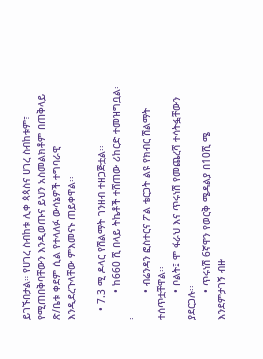ይገኙበታል። የሀገረ ስብከቱ ሊቀ ጳጳስና ሀገረ ስብከቱም፣ የሚጠበቅባቸውን እንዲወጡና ይህን አስመልክቶም በጠቅላይ ጽ/ቤቱ ቀደም ሲል የተላለፉ ውሳኔዎች ተግባራዊ እንዲደረጉላቸው ምእመናኑ ጠይቀዋል፡፡

   • 7.3 ሚ ዶላር የሽልማት ገንዘብ ተዘጋጅቷል፡፡
         • ከ660 ሺ በላይ ትኬቶች ተሸጠው ሪከርድ ተመዝግቧል፡፡
         • ብሬንዳን ፎስተርና ፖል ቴርጋት ልዩ የክብር ሽልማት ተሰጥቷቸዋል፡፡
         • ቦልት፤ ሞ ፋራህ እና ጥሩነሽ የመጨረሻ ተሳትፏቸውን ያደርጋሉ፡፡
         • ጥሩነሽ 6ኛዋን የወርቅ ሜዳልያ በ10ሺ ሜ እንደምታገኝ ብዙ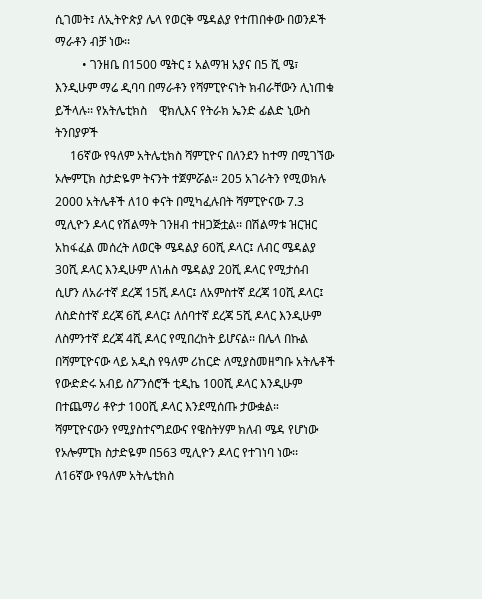ሲገመት፤ ለኢትዮጵያ ሌላ የወርቅ ሜዳልያ የተጠበቀው በወንዶች ማራቶን ብቻ ነው፡፡
         • ገንዘቤ በ1500 ሜትር ፤ አልማዝ አያና በ5 ሺ ሜ፣ እንዲሁም ማሬ ዲባባ በማራቶን የሻምፒዮናነት ክብራቸውን ሊነጠቁ ይችላሉ፡፡ የአትሌቲክስ    ዊክሊእና የትራክ ኤንድ ፊልድ ኒውስ ትንበያዎች
     16ኛው የዓለም አትሌቲክስ ሻምፒዮና በለንደን ከተማ በሚገኘው ኦሎምፒክ ስታድዬም ትናንት ተጀምሯል። 205 አገራትን የሚወክሉ 2000 አትሌቶች ለ10 ቀናት በሚካፈሉበት ሻምፒዮናው 7.3 ሚሊዮን ዶላር የሽልማት ገንዘብ ተዘጋጅቷል፡፡ በሽልማቱ ዝርዝር አከፋፈል መሰረት ለወርቅ ሜዳልያ 60ሺ ዶላር፤ ለብር ሜዳልያ 30ሺ ዶላር እንዲሁም ለነሐስ ሜዳልያ 20ሺ ዶላር የሚታሰብ ሲሆን ለአራተኛ ደረጃ 15ሺ ዶላር፤ ለአምስተኛ ደረጃ 10ሺ ዶላር፤ ለስድስተኛ ደረጃ 6ሺ ዶላር፤ ለሰባተኛ ደረጃ 5ሺ ዶላር እንዲሁም ለስምንተኛ ደረጃ 4ሺ ዶላር የሚበረከት ይሆናል፡፡ በሌላ በኩል በሻምፒዮናው ላይ አዲስ የዓለም ሪከርድ ለሚያስመዘግቡ አትሌቶች የውድድሩ አብይ ስፖንሰሮች ቲዲኬ 100ሺ ዶላር እንዲሁም በተጨማሪ ቶዮታ 100ሺ ዶላር እንደሚሰጡ ታውቋል። ሻምፒዮናውን የሚያስተናግደውና የዌስትሃም ክለብ ሜዳ የሆነው የኦሎምፒክ ስታድዬም በ563 ሚሊዮን ዶላር የተገነባ ነው፡፡
ለ16ኛው የዓለም አትሌቲክስ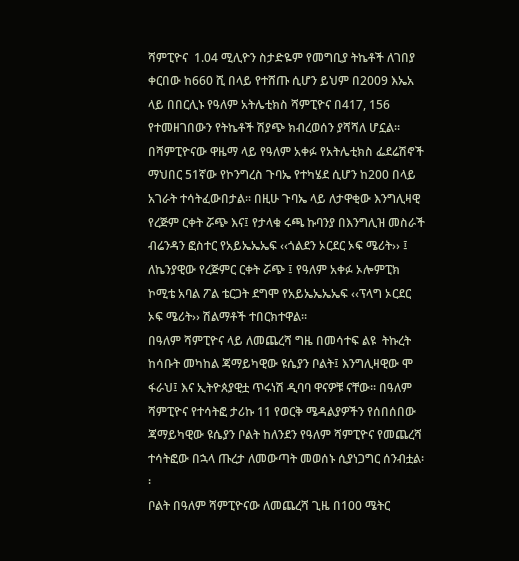ሻምፒዮና  1.04 ሚሊዮን ስታድዬም የመግቢያ ትኬቶች ለገበያ ቀርበው ከ660 ሺ በላይ የተሸጡ ሲሆን ይህም በ2009 እኤአ ላይ በበርሊኑ የዓለም አትሌቲክስ ሻምፒዮና በ417, 156 የተመዘገበውን የትኬቶች ሽያጭ ክብረወሰን ያሻሻለ ሆኗል፡፡
በሻምፒዮናው ዋዜማ ላይ የዓለም አቀፉ የአትሌቲክስ ፌደሬሽኖች ማህበር 51ኛው የኮንግረስ ጉባኤ የተካሄደ ሲሆን ከ200 በላይ አገራት ተሳትፈውበታል፡፡ በዚሁ ጉባኤ ላይ ለታዋቂው እንግሊዛዊ የረጅም ርቀት ሯጭ እና፤ የታላቁ ሩጫ ኩባንያ በእንግሊዝ መስራች ብሬንዳን ፎስተር የአይኤኤኤፍ ‹‹ጎልደን ኦርደር ኦፍ ሜሪት›› ፤ ለኬንያዊው የረጅምር ርቀት ሯጭ ፤ የዓለም አቀፉ ኦሎምፒክ ኮሚቴ አባል ፖል ቴርጋት ደግሞ የአይኤኤኤኤፍ ‹‹ፕላግ ኦርደር ኦፍ ሜሪት›› ሽልማቶች ተበርክተዋል፡፡
በዓለም ሻምፒዮና ላይ ለመጨረሻ ግዜ በመሳተፍ ልዩ  ትኩረት ከሳቡት መካከል ጃማይካዊው ዩሴያን ቦልት፤ እንግሊዛዊው ሞ ፋራህ፤ እና ኢትዮጰያዊቷ ጥሩነሽ ዲባባ ዋናዎቹ ናቸው፡፡ በዓለም ሻምፒዮና የተሳትፎ ታሪኩ 11 የወርቅ ሜዳልያዎችን የሰበሰበው ጃማይካዊው ዩሴያን ቦልት ከለንደን የዓለም ሻምፒዮና የመጨረሻ ተሳትፎው በኋላ ጡረታ ለመውጣት መወሰኑ ሲያነጋግር ሰንብቷል፡፡
ቦልት በዓለም ሻምፒዮናው ለመጨረሻ ጊዜ በ100 ሜትር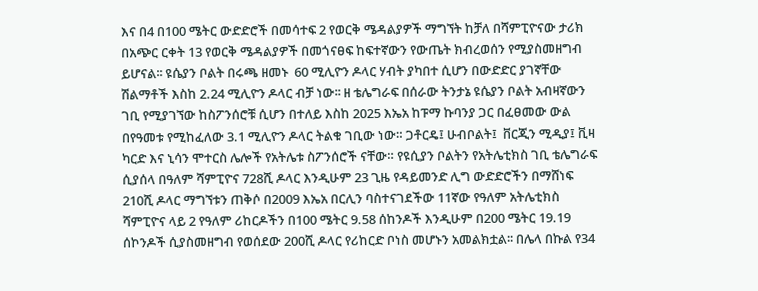እና በ4 በ100 ሜትር ውድድሮች በመሳተፍ 2 የወርቅ ሜዳልያዎች ማግኘት ከቻለ በሻምፒዮናው ታሪክ በአጭር ርቀት 13 የወርቅ ሜዳልያዎች በመጎናፀፍ ከፍተኛውን የውጤት ክብረወሰን የሚያስመዘግብ ይሆናል፡፡ ዩሴያን ቦልት በሩጫ ዘመኑ  60 ሚሊዮን ዶላር ሃብት ያካበተ ሲሆን በውድድር ያገኛቸው ሽልማቶች እስከ 2.24 ሚሊዮን ዶላር ብቻ ነው፡፡ ዘ ቴሌግራፍ በሰራው ትንታኔ ዩሴያን ቦልት አብዛኛውን ገቢ የሚያገኘው ከስፖንሰሮቹ ሲሆን በተለይ እስከ 2025 እኤአ ከፑማ ኩባንያ ጋር በፈፀመው ውል በየዓመቱ የሚከፈለው 3.1 ሚሊዮን ዶላር ትልቁ ገቢው ነው። ጋቶርዴ፤ ሁብቦልት፤  ቨርጂን ሚዲያ፤ ቪዛ ካርድ እና ኒሳን ሞተርስ ሌሎች የአትሌቱ ስፖንሰሮች ናቸው። የዩሲያን ቦልትን የአትሌቲክስ ገቢ ቴሌግራፍ ሲያሰላ በዓለም ሻምፒዮና 728ሺ ዶላር እንዲሁም 23 ጊዜ የዳይመንድ ሊግ ውድድሮችን በማሸነፍ 210ሺ ዶላር ማግኘቱን ጠቅሶ በ2009 እኤአ በርሊን ባስተናገደችው 11ኛው የዓለም አትሌቲክስ ሻምፒዮና ላይ 2 የዓለም ሪከርዶችን በ100 ሜትር 9.58 ሰከንዶች እንዲሁም በ200 ሜትር 19.19 ሰኮንዶች ሲያስመዘግብ የወሰደው 200ሺ ዶላር የሪከርድ ቦነስ መሆኑን አመልክቷል፡፡ በሌላ በኩል የ34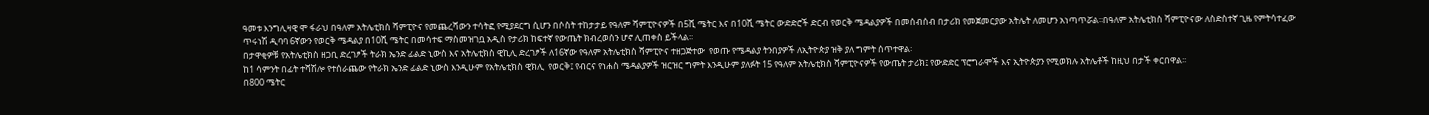ዓመቱ እንግሊዛዊ ሞ ፋራህ በዓለም አትሌቲክስ ሻምፒዮና የመጨረሻውን ተሳትፎ የሚያደርግ ሲሆን በሶስት ተከታታይ የዓለም ሻምፒዮናዎች በ5ሺ ሜትር እና በ10ሺ ሜትር ውድድሮች ድርብ የወርቅ ሜዳልያዎች በመሰብሰብ በታሪክ የመጀመርያው አትሌት ለመሆን አነጣጥሯል፡፡በዓለም አትሌቲክስ ሻምፒዮናው ለስድስተኛ ጊዜ የምትሳተፈው ጥሩነሽ ዲባባ 6ኛውን የወርቅ ሜዳልያ በ10ሺ ሜትር በመሳተፍ ማስመዝገቧ አዲስ የታሪክ ከፍተኛ የውጤት ክብረወሰን ሆኖ ሊጠቀስ ይችላል፡፡
በታዋቂዎቹ የአትሌቲክስ ዘጋቢ ድረገፆች ትራክ ኤንድ ፊልድ ኒውስ እና አትሌቲክስ ዊኪሊ ድረገፆች ለ16ኛው የዓለም አትሌቲክስ ሻምፒዮና ተዘጋጅተው  የወጡ የሜዳልያ ትንበያዎች ለኢትዮጵያ ዝቅ ያለ ግምት ሰጥተዋል፡
ከ1 ሳምንት በፊት ተሻሽሎ የተሰራጨው የትራክ ኤንድ ፊልድ ኒውስ እንዲሁም የአትሌቲክስ ዊክሊ  የወርቅ፤ የብርና የነሐስ ሜዳልያዎች ዝርዝር ግምት እንዲሁም ያለፉት 15 የዓለም አትሌቲክስ ሻምፒዮናዎች የውጤት ታሪክ፤ የውድድር ፕሮግራሞች እና ኢትዮጵያን የሚወክሉ አትሌቶች ከዚህ በታች ቀርበዋል፡፡
በ800 ሜትር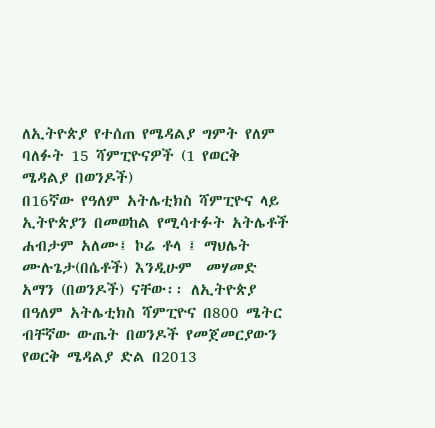ለኢትዮጵያ የተሰጠ የሜዳልያ ግምት የለም
ባለፉት 15 ሻምፒዮናዎች (1 የወርቅ ሜዳልያ በወንዶች)
በ16ኛው የዓለም አትሌቲክስ ሻምፒዮና ላይ ኢትዮጵያን በመወከል የሚሳተፉት አትሌቶች ሐብታም አለሙ፤ ኮሬ ቶላ ፤ ማህሌት ሙሉጌታ(በሴቶች) እንዲሁም  መሃመድ አማን (በወንዶች) ናቸው፡፡ ለኢትዮጵያ በዓለም አትሌቲክስ ሻምፒዮና በ800 ሜትር ብቸኛው ውጤት በወንዶች የመጀመርያውን የወርቅ ሜዳልያ ድል በ2013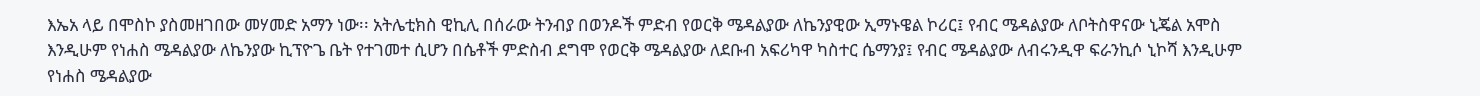እኤአ ላይ በሞስኮ ያስመዘገበው መሃመድ አማን ነው፡፡ አትሌቲክስ ዊኪሊ በሰራው ትንብያ በወንዶች ምድብ የወርቅ ሜዳልያው ለኬንያዊው ኢማኑዌል ኮሪር፤ የብር ሜዳልያው ለቦትስዋናው ኒጄል አሞስ እንዲሁም የነሐስ ሜዳልያው ለኬንያው ኪፕዮጌ ቤት የተገመተ ሲሆን በሴቶች ምድስብ ደግሞ የወርቅ ሜዳልያው ለደቡብ አፍሪካዋ ካስተር ሴማንያ፤ የብር ሜዳልያው ለብሩንዲዋ ፍራንኪሶ ኒኮሻ እንዲሁም የነሐስ ሜዳልያው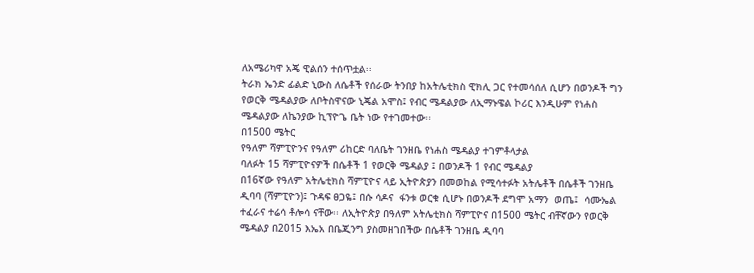ለአሜሪካዋ አጄ ዊልሰን ተሰጥቷል፡፡
ትራክ ኤንድ ፊልድ ኒውስ ለሴቶች የሰራው ትንበያ ከአትሌቲክስ ዊክሊ ጋር የተመሳሰለ ሲሆን በወንዶች ግን የወርቅ ሜዳልያው ለቦትስዋናው ኒጄል አሞስ፤ የብር ሜዳልያው ለኢማኑዌል ኮሪር እንዲሁም የነሐስ ሜዳልያው ለኬንያው ኪፕዮጌ ቤት ነው የተገመተው፡፡
በ1500 ሜትር
የዓለም ሻምፒዮንና የዓለም ሪከርድ ባለቤት ገንዘቤ የነሐስ ሜዳልያ ተገምቶላታል
ባለፉት 15 ሻምፒዮናዎች በሴቶች 1 የወርቅ ሜዳልያ ፤ በወንዶች 1 የብር ሜዳልያ
በ16ኛው የዓለም አትሌቲክስ ሻምፒዮና ላይ ኢትዮጵያን በመወከል የሚሳተፉት አትሌቶች በሴቶች ገንዘቤ ዲባባ (ሻምፒዮን)፤ ጉዳፍ ፀጋዬ፤ በሱ ሳዶና  ፋንቱ ወርቁ ሲሆኑ በወንዶች ደግሞ አማን  ወጤ፤  ሳሙኤል ተፈራና ተሬሳ ቶሎሳ ናቸው፡፡ ለኢትዮጵያ በዓለም አትሌቲክስ ሻምፒዮና በ1500 ሜትር ብቸኛውን የወርቅ ሜዳልያ በ2015 እኤአ በቤጂንግ ያስመዘገበችው በሴቶች ገንዘቤ ዲባባ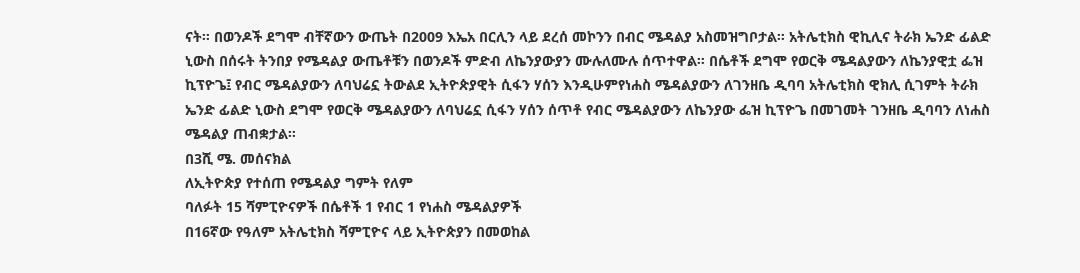ናት፡፡ በወንዶች ደግሞ ብቸኛውን ውጤት በ2009 እኤአ በርሊን ላይ ደረሰ መኮንን በብር ሜዳልያ አስመዝግቦታል፡፡ አትሌቲክስ ዊኪሊና ትራክ ኤንድ ፊልድ ኒውስ በሰሩት ትንበያ የሜዳልያ ውጤቶቹን በወንዶች ምድብ ለኬንያውያን ሙሉለሙሉ ሰጥተዋል። በሴቶች ደግሞ የወርቅ ሜዳልያውን ለኬንያዊቷ ፌዝ ኪፕዮጌ፤ የብር ሜዳልያውን ለባህሬኗ ትውልደ ኢትዮጵያዊት ሲፋን ሃሰን እንዲሁምየነሐስ ሜዳልያውን ለገንዘቤ ዲባባ አትሌቲክስ ዊክሊ ሲገምት ትራክ ኤንድ ፊልድ ኒውስ ደግሞ የወርቅ ሜዳልያውን ለባህሬኗ ሲፋን ሃሰን ሰጥቶ የብር ሜዳልያውን ለኬንያው ፌዝ ኪፕዮጌ በመገመት ገንዘቤ ዲባባን ለነሐስ ሜዳልያ ጠብቋታል፡፡
በ3ሺ ሜ. መሰናክል
ለኢትዮጵያ የተሰጠ የሜዳልያ ግምት የለም
ባለፉት 15 ሻምፒዮናዎች በሴቶች 1 የብር 1 የነሐስ ሜዳልያዎች
በ16ኛው የዓለም አትሌቲክስ ሻምፒዮና ላይ ኢትዮጵያን በመወከል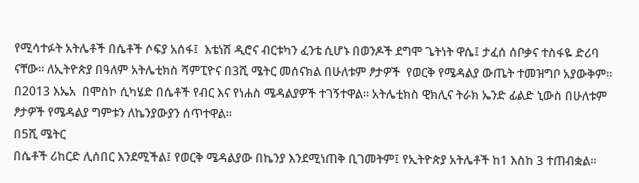የሚሳተፉት አትሌቶች በሴቶች ሶፍያ አሰፋ፤  እቴነሽ ዲሮና ብርቱካን ፈንቴ ሲሆኑ በወንዶች ደግሞ ጌትነት ዋሴ፤ ታፈሰ ሰቦቃና ተስፋዬ ድሪባ ናቸው፡፡ ለኢትዮጵያ በዓለም አትሌቲክስ ሻምፒዮና በ3ሺ ሜትር መሰናክል በሁለቱም ፆታዎች  የወርቅ የሜዳልያ ውጤት ተመዝግቦ አያውቅም፡፡ በ2013 እኤአ  በሞስኮ ሲካሄድ በሴቶች የብር እና የነሐስ ሜዳልያዎች ተገኝተዋል፡፡ አትሌቲክስ ዊክሊና ትራክ ኤንድ ፊልድ ኒውስ በሁለቱም ፆታዎች የሜዳልያ ግምቱን ለኬንያውያን ሰጥተዋል፡፡
በ5ሺ ሜትር
በሴቶች ሪከርድ ሊሰበር እንደሚችል፤ የወርቅ ሜዳልያው በኬንያ እንደሚነጠቅ ቢገመትም፤ የኢትዮጵያ አትሌቶች ከ1 እስከ 3 ተጠብቋል፡፡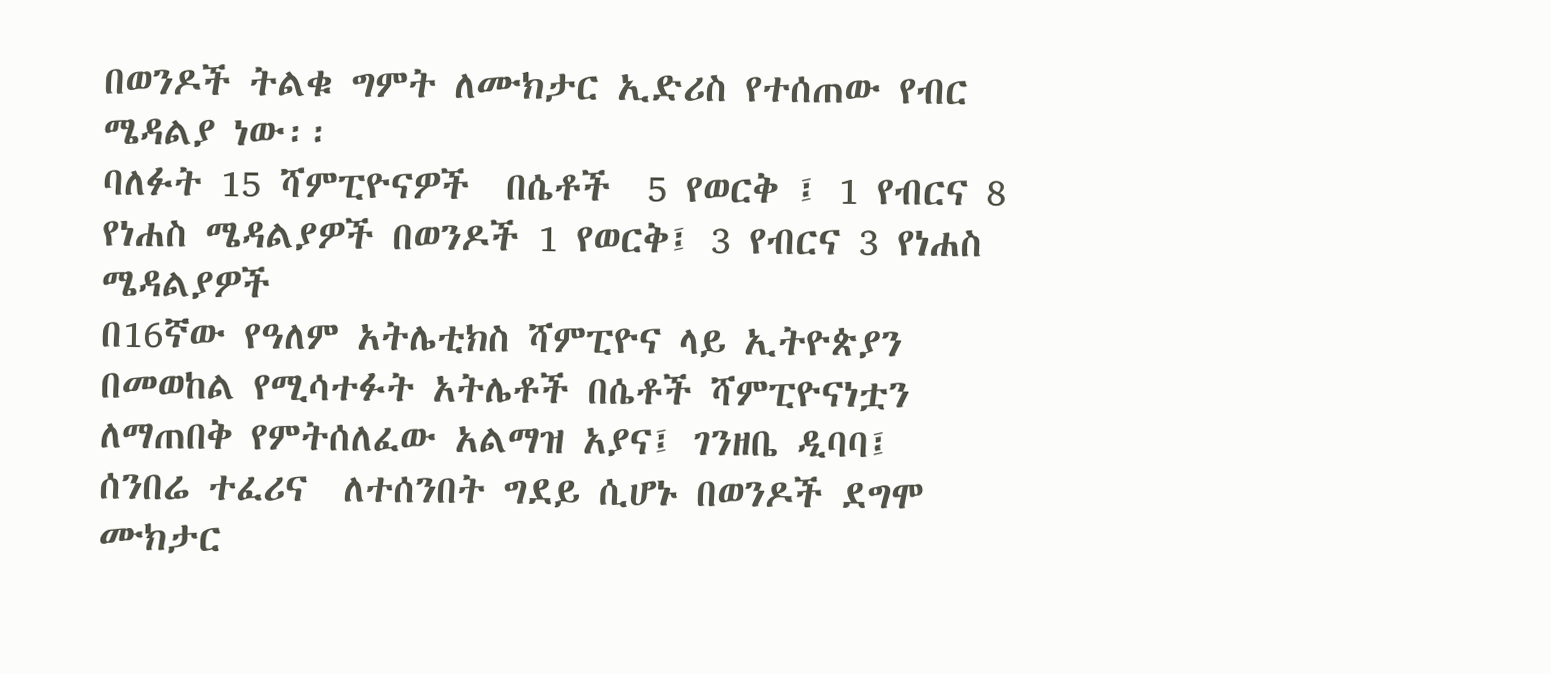በወንዶች ትልቁ ግምት ለሙክታር ኢድሪስ የተሰጠው የብር ሜዳልያ ነው፡፡
ባለፉት 15 ሻምፒዮናዎች  በሴቶች  5 የወርቅ ፤ 1 የብርና 8 የነሐስ ሜዳልያዎች በወንዶች 1 የወርቅ፤ 3 የብርና 3 የነሐስ ሜዳልያዎች
በ16ኛው የዓለም አትሌቲክስ ሻምፒዮና ላይ ኢትዮጵያን በመወከል የሚሳተፉት አትሌቶች በሴቶች ሻምፒዮናነቷን ለማጠበቅ የምትሰለፈው አልማዝ አያና፤ ገንዘቤ ዲባባ፤  ሰንበሬ ተፈሪና  ለተሰንበት ግደይ ሲሆኑ በወንዶች ደግሞ ሙክታር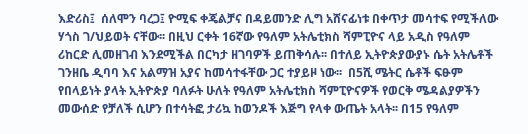እድሪስ፤  ሰለሞን ባረጋ፤ ዮሚፍ ቀጄልቻና በዳይመንድ ሊግ አሸናፊነቱ በቀጥታ መሳተፍ የሚችለው ሃጎስ ገ/ህይወት ናቸው፡፡ በዚህ ርቀት 16ኛው የዓለም አትሌቲክስ ሻምፒዮና ላይ አዲስ የዓለም ሪከርድ ሊመዘገብ እንደሚችል በርካታ ዘገባዎች ይጠቅሳሉ፡፡ በተለይ ኢትዮጵያውያኑ ሴት አትሌቶች ገንዘቤ ዲባባ እና አልማዝ አያና ከመሳተፋቸው ጋር ተያይዞ ነው፡፡  በ5ሺ ሜትር ሴቶች ፍፁም የበላይነት ያላት ኢትዮጵያ ባለፉት ሁለት የዓለም አትሌቲክስ ሻምፒዮናዎች የወርቅ ሜዳልያዎችን መውሰድ የቻለች ሲሆን በተሳትፎ ታሪኳ ከወንዶች እጅግ የላቀ ውጤት አላት፡፡ በ15 የዓለም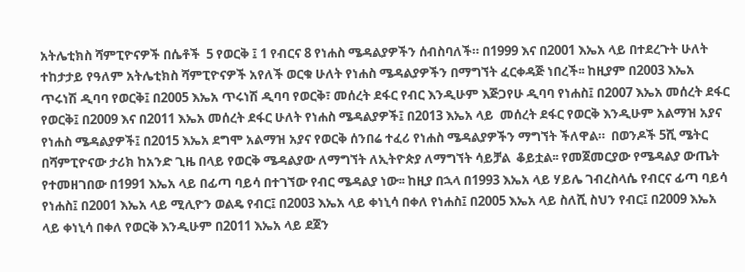አትሌቲክስ ሻምፒዮናዎች በሴቶች  5 የወርቅ ፤ 1 የብርና 8 የነሐስ ሜዳልያዎችን ሰብስባለች። በ1999 እና በ2001 እኤአ ላይ በተደረጉት ሁለት ተከታታይ የዓለም አትሌቲክስ ሻምፒዮናዎች አየለች ወርቁ ሁለት የነሐስ ሜዳልያዎችን በማግኘት ፈርቀዳጅ ነበረች፡፡ ከዚያም በ2003 እኤአ ጥሩነሽ ዲባባ የወርቅ፤ በ2005 እኤአ ጥሩነሽ ዲባባ የወርቅ፣ መሰረት ደፋር የብር እንዲሁም እጅጋየሁ ዲባባ የነሐስ፤ በ2007 እኤአ መሰረት ደፋር የወርቅ፤ በ2009 እና በ2011 እኤአ መሰረት ደፋር ሁለት የነሐስ ሜዳልያዎች፤ በ2013 እኤአ ላይ  መሰረት ደፋር የወርቅ እንዲሁም አልማዝ አያና የነሐስ ሜዳልያዎች፤ በ2015 እኤአ ደግሞ አልማዝ አያና የወርቅ ሰንበሬ ተፈሪ የነሐስ ሜዳልያዎችን ማግኘት ችለዋል።  በወንዶች 5ሺ ሜትር በሻምፒዮናው ታሪክ ከአንድ ጊዜ በላይ የወርቅ ሜዳልያው ለማግኘት ለኢትዮጵያ ለማግኘት ሳይቻል  ቆይቷል፡፡ የመጀመርያው የሜዳልያ ውጤት የተመዘገበው በ1991 እኤአ ላይ በፊጣ ባይሳ በተገኘው የብር ሜዳልያ ነው፡፡ ከዚያ በኋላ በ1993 እኤአ ላይ ሃይሌ ገብረስላሴ የብርና ፊጣ ባይሳ የነሐስ፤ በ2001 እኤአ ላይ ሚሊዮን ወልዴ የብር፤ በ2003 እኤአ ላይ ቀነኒሳ በቀለ የነሐስ፤ በ2005 እኤአ ላይ ስለሺ ስህን የብር፤ በ2009 እኤአ ላይ ቀነኒሳ በቀለ የወርቅ እንዲሁም በ2011 እኤአ ላይ ደጀን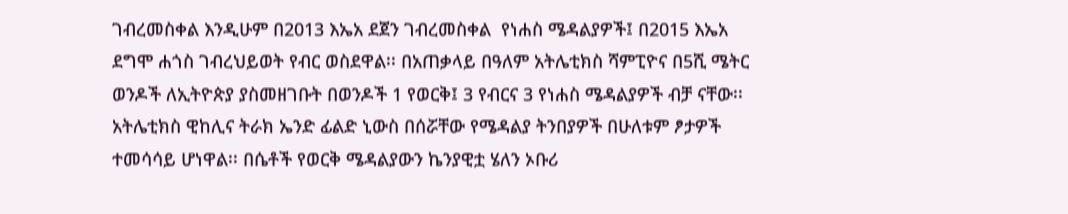ገብረመስቀል እንዲሁም በ2013 እኤአ ደጀን ገብረመስቀል  የነሐስ ሜዳልያዎች፤ በ2015 እኤአ ደግሞ ሐጎስ ገብረህይወት የብር ወስደዋል፡፡ በአጠቃላይ በዓለም አትሌቲክስ ሻምፒዮና በ5ሺ ሜትር ወንዶች ለኢትዮጵያ ያስመዘገቡት በወንዶች 1 የወርቅ፤ 3 የብርና 3 የነሐስ ሜዳልያዎች ብቻ ናቸው፡፡
አትሌቲክስ ዊከሊና ትራክ ኤንድ ፊልድ ኒውስ በሰሯቸው የሜዳልያ ትንበያዎች በሁለቱም ፆታዎች ተመሳሳይ ሆነዋል፡፡ በሴቶች የወርቅ ሜዳልያውን ኬንያዊቷ ሄለን ኦቡሪ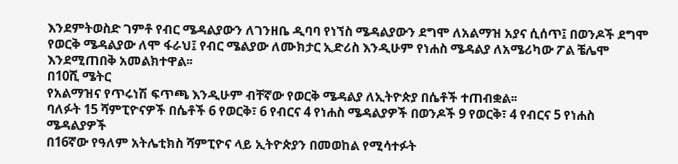እንደምትወስድ ገምቶ የብር ሜዳልያውን ለገንዘቤ ዲባባ የነኘስ ሜዳልያውን ደግሞ ለአልማዝ አያና ሲሰጥ፤ በወንዶች ደግሞ የወርቅ ሜዳልያው ለሞ ፋራህ፤ የብር ሜልያው ለሙክታር ኢድሪስ እንዲሁም የነሐስ ሜዳልያ ለአሜሪካው ፖል ቼሌሞ እንደሚጠበቅ አመልክተዋል፡፡
በ10ሺ ሜትር
የአልማዝና የጥሩነሽ ፍጥጫ እንዲሁም ብቸኛው የወርቅ ሜዳልያ ለኢትዮጵያ በሴቶች ተጠብቋል፡፡
ባለፉት 15 ሻምፒዮናዎች በሴቶች 6 የወርቅ፣ 6 የብርና 4 የነሐስ ሜዳልያዎች በወንዶች 9 የወርቅ፣ 4 የብርና 5 የነሐስ ሜዳልያዎች
በ16ኛው የዓለም አትሌቲክስ ሻምፒዮና ላይ ኢትዮጵያን በመወከል የሚሳተፉት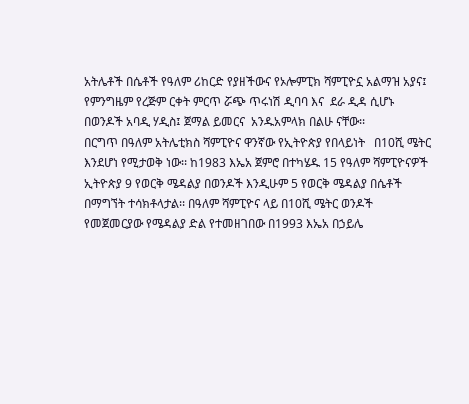አትሌቶች በሴቶች የዓለም ሪከርድ የያዘችውና የኦሎምፒክ ሻምፒዮኗ አልማዝ አያና፤ የምንግዜም የረጅም ርቀት ምርጥ ሯጭ ጥሩነሽ ዲባባ እና  ደራ ዲዳ ሲሆኑ በወንዶች አባዲ ሃዲስ፤ ጀማል ይመርና  አንዱአምላክ በልሁ ናቸው፡፡
በርግጥ በዓለም አትሌቲክስ ሻምፒዮና ዋንኛው የኢትዮጵያ የበላይነት   በ10ሺ ሜትር እንደሆነ የሚታወቅ ነው፡፡ ከ1983 እኤአ ጀምሮ በተካሄዱ 15 የዓለም ሻምፒዮናዎች ኢትዮጵያ 9 የወርቅ ሜዳልያ በወንዶች እንዲሁም 5 የወርቅ ሜዳልያ በሴቶች በማግኘት ተሳክቶላታል፡፡ በዓለም ሻምፒዮና ላይ በ10ሺ ሜትር ወንዶች የመጀመርያው የሜዳልያ ድል የተመዘገበው በ1993 እኤአ በኃይሌ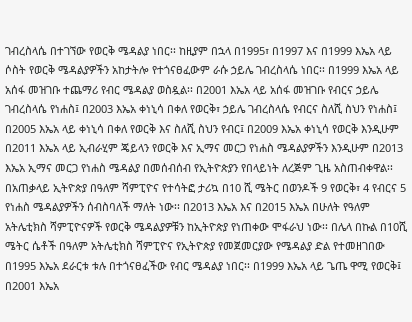ገብረስላሴ በተገኘው የወርቅ ሜዳልያ ነበር፡፡ ከዚያም በኋላ በ1995፣ በ1997 እና በ1999 እኤአ ላይ ሶስት የወርቅ ሜዳልያዎችን አከታትሎ የተጎናፀፈውም ራሱ ኃይሌ ገብረስላሴ ነበር፡፡ በ1999 እኤአ ላይ አሰፋ መዝገቡ ተጨማሪ የብር ሜዳልያ ወስዷል፡፡ በ2001 እኤአ ላይ አሰፋ መዝገቡ የብርና ኃይሌ ገብረስላሴ የነሐስ፤ በ2003 እኤአ ቀነኒሳ በቀለ የወርቅ፣ ኃይሌ ገብረስላሴ የብርና ስለሺ ስህን የነሐስ፤ በ2005 እኤአ ላይ ቀነኒሳ በቀለ የወርቅ እና ስለሺ ስህን የብር፤ በ2009 እኤአ ቀነኒሳ የወርቅ እንዲሁም በ2011 እኤአ ላይ ኢብራሂም ጄይላን የወርቅ እና ኢማና መርጋ የነሐስ ሜዳልያዎችን እንዲሁም በ2013 እኤአ ኢማና መርጋ የነሐስ ሜዳልያ በመሰብሰብ የኢትዮጵያን የበላይነት ለረጅም ጊዜ አስጠብቀዋል፡፡ በአጠቃላይ ኢትዮጵያ በዓለም ሻምፒዮና የተሳትፎ ታሪኳ በ10 ሺ ሜትር በወንዶች 9 የወርቅ፣ 4 የብርና 5 የነሐስ ሜዳልያዎችን ሰብስባለች ማለት ነው፡፡ በ2013 እኤአ እና በ2015 እኤአ በሁለት የዓለም አትሌቲክስ ሻምፒዮናዎች የወርቅ ሜዳልያዎቹን ከኢትዮጵያ የነጠቀው ሞፋራህ ነው፡፡ በሌላ በኩል በ10ሺ ሜትር ሴቶች በዓለም አትሌቲክስ ሻምፒዮና የኢትዮጵያ የመጀመርያው የሜዳልያ ድል የተመዘገበው በ1995 እኤአ ደራርቱ ቱሉ በተጎናፀፈችው የብር ሜዳልያ ነበር፡፡ በ1999 እኤአ ላይ ጌጤ ዋሚ የወርቅ፤ በ2001 እኤአ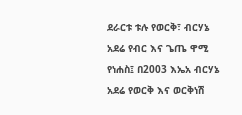ደራርቱ ቱሉ የወርቅ፣ ብርሃኔ አደሬ የብር እና ጌጤ ዋሚ የነሐስ፤ በ2003 እኤአ ብርሃኔ አደሬ የወርቅ እና ወርቅነሽ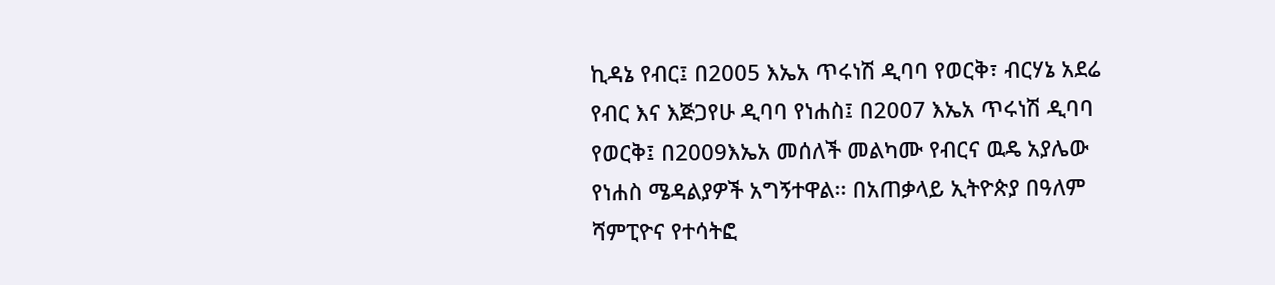ኪዳኔ የብር፤ በ2005 እኤአ ጥሩነሽ ዲባባ የወርቅ፣ ብርሃኔ አደሬ የብር እና እጅጋየሁ ዲባባ የነሐስ፤ በ2007 እኤአ ጥሩነሽ ዲባባ የወርቅ፤ በ2009እኤአ መሰለች መልካሙ የብርና ዉዴ አያሌው የነሐስ ሜዳልያዎች አግኝተዋል፡፡ በአጠቃላይ ኢትዮጵያ በዓለም ሻምፒዮና የተሳትፎ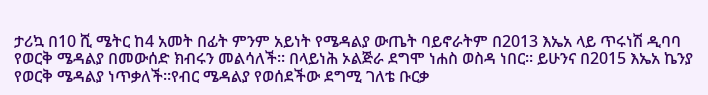ታሪኳ በ10 ሺ ሜትር ከ4 አመት በፊት ምንም አይነት የሜዳልያ ውጤት ባይኖራትም በ2013 እኤአ ላይ ጥሩነሽ ዲባባ የወርቅ ሜዳልያ በመውሰድ ክብሩን መልሳለች፡፡ በላይነሕ ኦልጅራ ደግሞ ነሐስ ወስዳ ነበር፡፡ ይሁንና በ2015 እኤአ ኬንያ የወርቅ ሜዳልያ ነጥቃለች፡፡የብር ሜዳልያ የወሰደችው ደግሚ ገለቴ ቡርቃ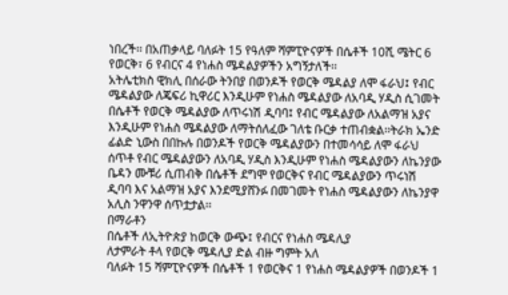ነበረች፡፡ በአጠቃላይ ባለፉት 15 የዓለም ሻምፒዮናዎች በሴቶች 10ሺ ሜትር 6 የወርቅ፣ 6 የብርና 4 የነሐስ ሜዳልያዎችን አግኝታለች፡፡
አትሌቲክስ ዊክሊ በሰራው ትንበያ በወንዶች የወርቅ ሜዳልያ ለሞ ፋራህ፤ የብር ሜዳልያው ለጄፍሪ ኪዋሪር እንዲሁም የነሐስ ሜዳልያው ለአባዲ ሃዲስ ሲገመት በሴቶች የወርቅ ሜዳልያው ለጥሩነሽ ዲባባ፤ የብር ሜዳልያው ለአልማዝ አያና እንዲሁም የነሐስ ሜዳልያው ለማትሰለፈው ገለቴ ቡርቃ ተጠብቋል፡፡ትራክ ኤንድ ፊልድ ኒውስ በበኩሉ በወንዶች የወርቅ ሜዳልያውን በተመሳሳይ ለሞ ፋራህ ሰጥቶ የብር ሜዳልያውን ለአባዲ ሃዲስ እንዲሁም የነሐስ ሜዳልያውን ለኬንያው ቤዳን ሙቹሪ ሲጠብቅ በሴቶች ደግሞ የወርቅና የብር ሜዳልያውን ጥሩነሽ ዲባባ እና አልማዝ አያና እንደሚያሸንፉ በመገመት የነሐስ ሜዳልያውን ለኬንያዋ አሊስ ንዋንዋ ሰጥቷታል፡፡
በማራቶን
በሴቶች ለኢትዮጵያ ከወርቅ ውጭ፤ የብርና የነሐስ ሜዳሊያ
ለታምራት ቶላ የወርቅ ሜዳሊያ ድል ብዙ ግምት አለ
ባለፉት 15 ሻምፒዮናዎች በሴቶች 1 የወርቅና 1 የነሐስ ሜዳልያዎች በወንዶች 1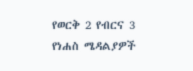የወርቅ 2 የብርና 3 የነሐስ ሜዳልያዎች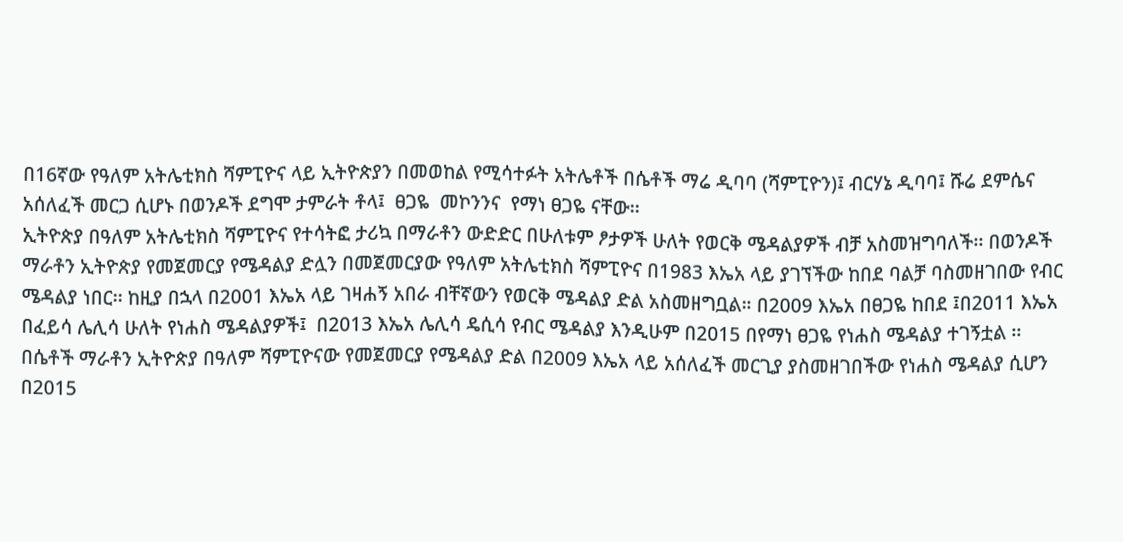በ16ኛው የዓለም አትሌቲክስ ሻምፒዮና ላይ ኢትዮጵያን በመወከል የሚሳተፉት አትሌቶች በሴቶች ማሬ ዲባባ (ሻምፒዮን)፤ ብርሃኔ ዲባባ፤ ሹሬ ደምሴና  አሰለፈች መርጋ ሲሆኑ በወንዶች ደግሞ ታምራት ቶላ፤  ፀጋዬ  መኮንንና  የማነ ፀጋዬ ናቸው፡፡
ኢትዮጵያ በዓለም አትሌቲክስ ሻምፒዮና የተሳትፎ ታሪኳ በማራቶን ውድድር በሁለቱም ፆታዎች ሁለት የወርቅ ሜዳልያዎች ብቻ አስመዝግባለች፡፡ በወንዶች ማራቶን ኢትዮጵያ የመጀመርያ የሜዳልያ ድሏን በመጀመርያው የዓለም አትሌቲክስ ሻምፒዮና በ1983 እኤአ ላይ ያገኘችው ከበደ ባልቻ ባስመዘገበው የብር ሜዳልያ ነበር፡፡ ከዚያ በኋላ በ2001 እኤአ ላይ ገዛሐኝ አበራ ብቸኛውን የወርቅ ሜዳልያ ድል አስመዘግቧል። በ2009 እኤአ በፀጋዬ ከበደ ፤በ2011 እኤአ በፈይሳ ሌሊሳ ሁለት የነሐስ ሜዳልያዎች፤  በ2013 እኤአ ሌሊሳ ዴሲሳ የብር ሜዳልያ እንዲሁም በ2015 በየማነ ፀጋዬ የነሐስ ሜዳልያ ተገኝቷል ፡፡በሴቶች ማራቶን ኢትዮጵያ በዓለም ሻምፒዮናው የመጀመርያ የሜዳልያ ድል በ2009 እኤአ ላይ አሰለፈች መርጊያ ያስመዘገበችው የነሐስ ሜዳልያ ሲሆን በ2015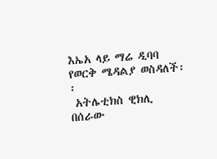እኤአ ላይ ማሬ ዲባባ የወርቅ ሜዳልያ ወስዳለች፡፡
 አትሌቲክስ ዊክሊ  በሰራው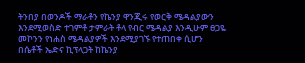ትንበያ በወንዶች ማራቶን የኬንያ ዋንጂሩ የወርቅ ሜዳልያውን እንደሚወስድ ተገምቶ ታምራት ቶላ የብር ሜዳልያ እንዲሁም ፀጋዬ መኮንን የነሐስ ሜዳልያዎች እንደሚያገኙ የተጠበቀ ሲሆን በሴቶች ኤድና ኪፕላጋት ከኬንያ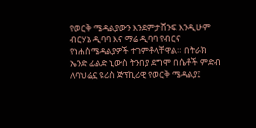የወርቅ ሜዳልያውን እንደምታሸንፍ እንዲሁም ብርሃኔ ዲባባ እና ማሬ ዲባባ የብርና የነሐስሜዳልያዎች ተገምቶላቸዋል። በትራክ ኤንድ ፊልድ ኒውስ ትንበያ ደግሞ በሴቶች ምድብ ለባህሬኗ ዩሪስ ጅፕኪሪዊ የወርቅ ሜዳልያ፤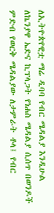ለኢትዮጵየዊቷ ማሬ ዲባባ የብር ሜዳልያ እንዲሁል ለኬንያዋ ኤድና ኪፕላጋት የነሐስ ሜዳልያ ሲሰጥ በወንዶች ምድብ የወርቅ ሜዳልያው ለታምራት ቶላ፤ የብር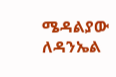ሜዳልያው ለዳንኤል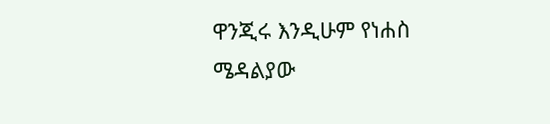ዋንጂሩ እንዲሁም የነሐስ ሜዳልያው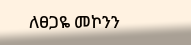ለፀጋዬ መኮንን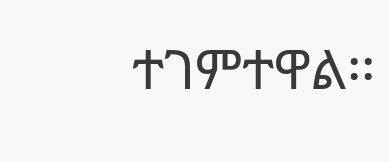ተገምተዋል፡፡